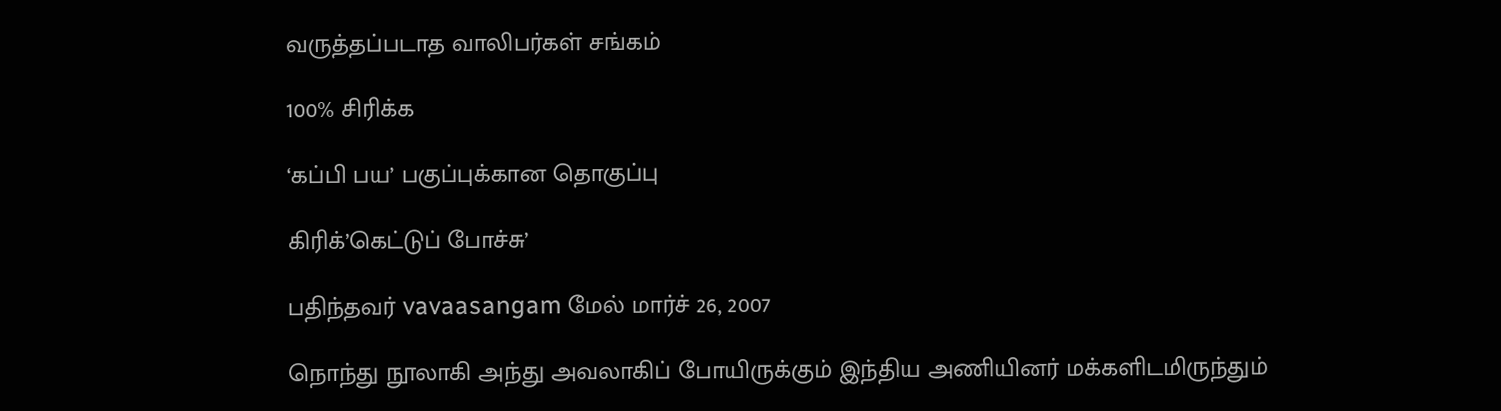வருத்தப்படாத வாலிபர்கள் சங்கம்

100% சிரிக்க

‘கப்பி பய’ பகுப்புக்கான தொகுப்பு

கிரிக்’கெட்டுப் போச்சு’

பதிந்தவர் vavaasangam மேல் மார்ச் 26, 2007

நொந்து நூலாகி அந்து அவலாகிப் போயிருக்கும் இந்திய அணியினர் மக்களிடமிருந்தும்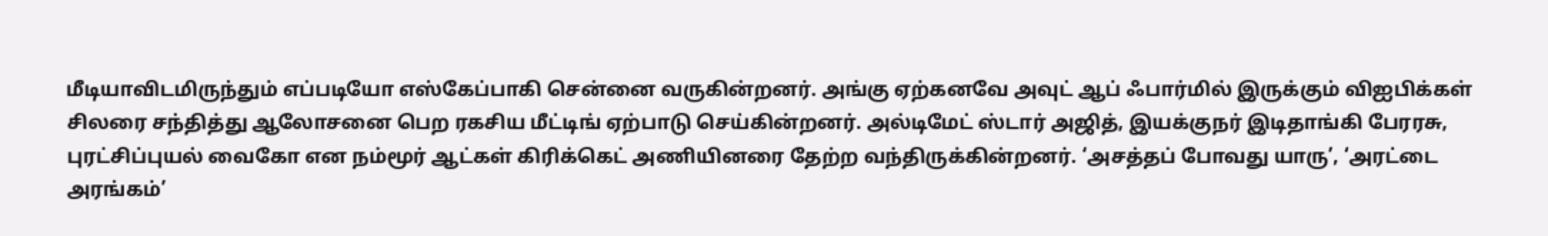மீடியாவிடமிருந்தும் எப்படியோ எஸ்கேப்பாகி சென்னை வருகின்றனர். அங்கு ஏற்கனவே அவுட் ஆப் ஃபார்மில் இருக்கும் விஐபிக்கள் சிலரை சந்தித்து ஆலோசனை பெற ரகசிய மீட்டிங் ஏற்பாடு செய்கின்றனர். அல்டிமேட் ஸ்டார் அஜித், இயக்குநர் இடிதாங்கி பேரரசு, புரட்சிப்புயல் வைகோ என நம்மூர் ஆட்கள் கிரிக்கெட் அணியினரை தேற்ற வந்திருக்கின்றனர். ‘அசத்தப் போவது யாரு’, ‘அரட்டை அரங்கம்’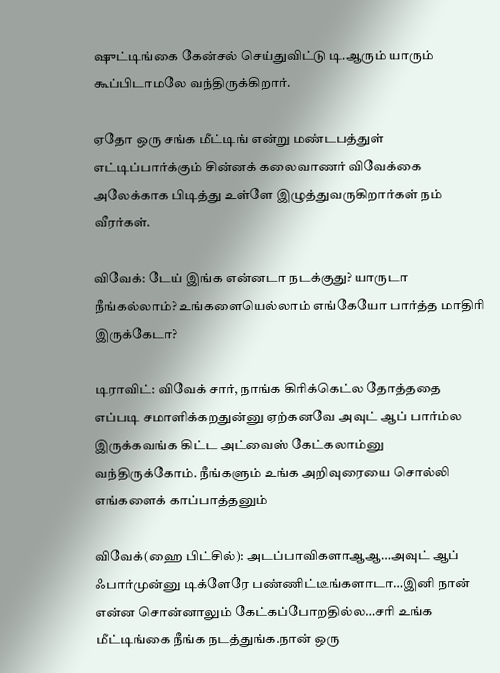ஷுட்டிங்கை கேன்சல் செய்துவிட்டு டி.ஆரும் யாரும் கூப்பிடாமலே வந்திருக்கிறார்.

ஏதோ ஒரு சங்க மீட்டிங் என்று மண்டபத்துள் எட்டிப்பார்க்கும் சின்னக் கலைவாணர் விவேக்கை அலேக்காக பிடித்து உள்ளே இழுத்துவருகிறார்கள் நம் வீரர்கள்.

விவேக்: டேய் இங்க என்னடா நடக்குது? யாருடா நீங்கல்லாம்? உங்களையெல்லாம் எங்கேயோ பார்த்த மாதிரி இருக்கேடா?

டிராவிட்: விவேக் சார், நாங்க கிரிக்கெட்ல தோத்ததை எப்படி சமாளிக்கறதுன்னு ஏற்கனவே அவுட் ஆப் பார்ம்ல இருக்கவங்க கிட்ட அட்வைஸ் கேட்கலாம்னு வந்திருக்கோம். நீங்களும் உங்க அறிவுரையை சொல்லி எங்களைக் காப்பாத்தனும்

விவேக்(ஹை பிட்சில்): அடப்பாவிகளாஆஆ…அவுட் ஆப் ஃபார்முன்னு டிக்ளேரே பண்ணிட்டீங்களாடா…இனி நான் என்ன சொன்னாலும் கேட்கப்போறதில்ல…சரி உங்க மீட்டிங்கை நீங்க நடத்துங்க.நான் ஒரு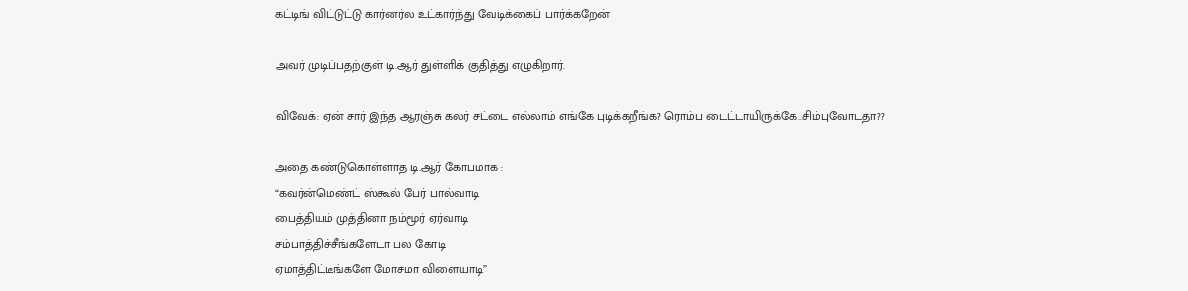கட்டிங் விட்டுட்டு கார்னர்ல உட்கார்ந்து வேடிக்கைப் பார்க்கறேன்

அவர் முடிப்பதற்குள் டி.ஆர் துள்ளிக் குதித்து எழுகிறார்.

விவேக்: ஏன் சார் இந்த ஆரஞ்சு கலர் சட்டை எல்லாம் எங்கே புடிக்கறீங்க? ரொம்ப டைட்டாயிருக்கே..சிம்புவோடதா??

அதை கண்டுகொள்ளாத டி.ஆர் கோபமாக :
“கவர்ன்மெண்ட் ஸ்கூல் பேர் பால்வாடி
பைத்தியம் முத்தினா நம்மூர் ஏர்வாடி
சம்பாத்திச்சீங்களேடா பல கோடி
ஏமாத்திட்டீங்களே மோசமா விளையாடி”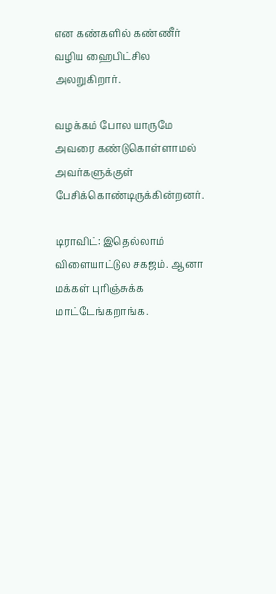என கண்களில் கண்ணீர் வழிய ஹைபிட்சில அலறுகிறார்.

வழக்கம் போல யாருமே அவரை கண்டுகொள்ளாமல் அவர்களுக்குள் பேசிக்கொண்டிருக்கின்றனர்.

டிராவிட்: இதெல்லாம் விளையாட்டுல சகஜம். ஆனா மக்கள் புரிஞ்சுக்க மாட்டேங்கறாங்க.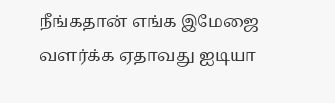நீங்கதான் எங்க இமேஜை வளர்க்க ஏதாவது ஐடியா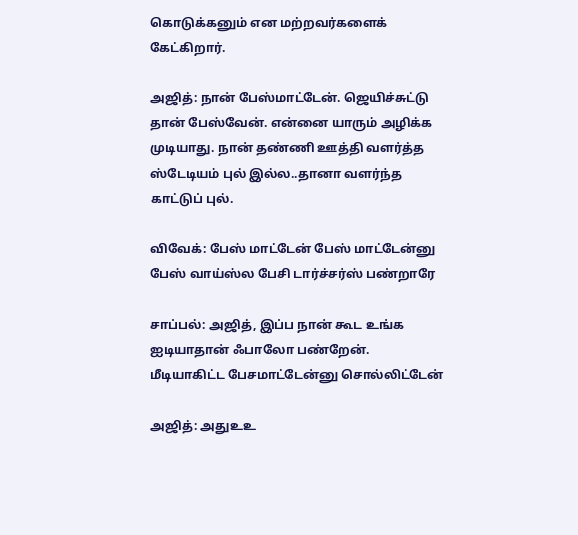கொடுக்கனும் என மற்றவர்களைக் கேட்கிறார்.

அஜித்: நான் பேஸ்மாட்டேன். ஜெயிச்சுட்டு தான் பேஸ்வேன். என்னை யாரும் அழிக்க முடியாது. நான் தண்ணி ஊத்தி வளர்த்த ஸ்டேடியம் புல் இல்ல..தானா வளர்ந்த காட்டுப் புல்.

விவேக்: பேஸ் மாட்டேன் பேஸ் மாட்டேன்னு பேஸ் வாய்ஸ்ல பேசி டார்ச்சர்ஸ் பண்றாரே

சாப்பல்: அஜித், இப்ப நான் கூட உங்க ஐடியாதான் ஃபாலோ பண்றேன். மீடியாகிட்ட பேசமாட்டேன்னு சொல்லிட்டேன்

அஜித்: அதுஉஉ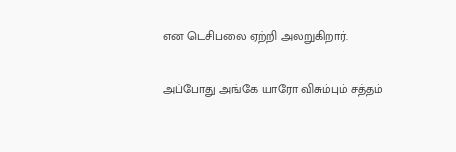என டெசிபலை ஏற்றி அலறுகிறார்.

அப்போது அங்கே யாரோ விசும்பும் சத்தம்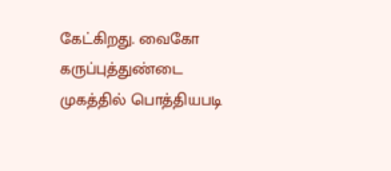கேட்கிறது. வைகோ கருப்புத்துண்டை முகத்தில் பொத்தியபடி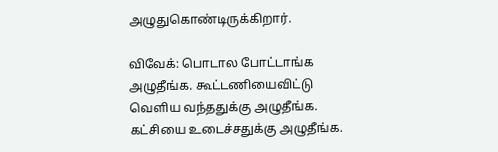அழுதுகொண்டிருக்கிறார்.

விவேக்: பொடால போட்டாங்க அழுதீங்க. கூட்டணியைவிட்டு வெளிய வந்ததுக்கு அழுதீங்க. கட்சியை உடைச்சதுக்கு அழுதீங்க.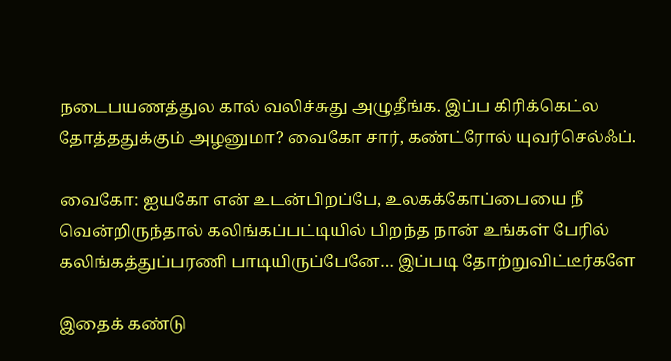நடைபயணத்துல கால் வலிச்சுது அழுதீங்க. இப்ப கிரிக்கெட்ல தோத்ததுக்கும் அழனுமா? வைகோ சார், கண்ட்ரோல் யுவர்செல்ஃப்.

வைகோ: ஐயகோ என் உடன்பிறப்பே, உலகக்கோப்பையை நீ வென்றிருந்தால் கலிங்கப்பட்டியில் பிறந்த நான் உங்கள் பேரில் கலிங்கத்துப்பரணி பாடியிருப்பேனே… இப்படி தோற்றுவிட்டீர்களே

இதைக் கண்டு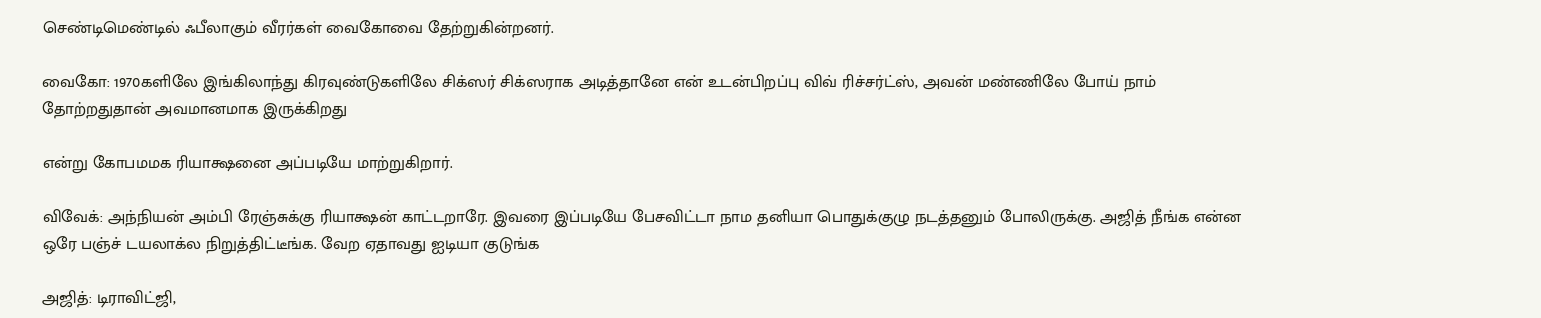செண்டிமெண்டில் ஃபீலாகும் வீரர்கள் வைகோவை தேற்றுகின்றனர்.

வைகோ: 1970களிலே இங்கிலாந்து கிரவுண்டுகளிலே சிக்ஸர் சிக்ஸராக அடித்தானே என் உடன்பிறப்பு விவ் ரிச்சர்ட்ஸ், அவன் மண்ணிலே போய் நாம் தோற்றதுதான் அவமானமாக இருக்கிறது

என்று கோபமமக ரியாக்ஷனை அப்படியே மாற்றுகிறார்.

விவேக்: அந்நியன் அம்பி ரேஞ்சுக்கு ரியாக்ஷன் காட்டறாரே. இவரை இப்படியே பேசவிட்டா நாம தனியா பொதுக்குழு நடத்தனும் போலிருக்கு. அஜித் நீங்க என்ன ஒரே பஞ்ச் டயலாக்ல நிறுத்திட்டீங்க. வேற ஏதாவது ஐடியா குடுங்க

அஜித்: டிராவிட்ஜி,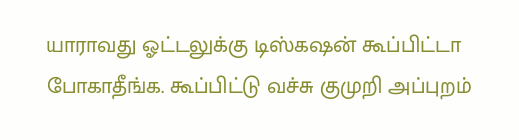யாராவது ஓட்டலுக்கு டிஸ்கஷன் கூப்பிட்டா போகாதீங்க. கூப்பிட்டு வச்சு குமுறி அப்புறம்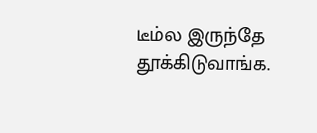டீம்ல இருந்தே தூக்கிடுவாங்க.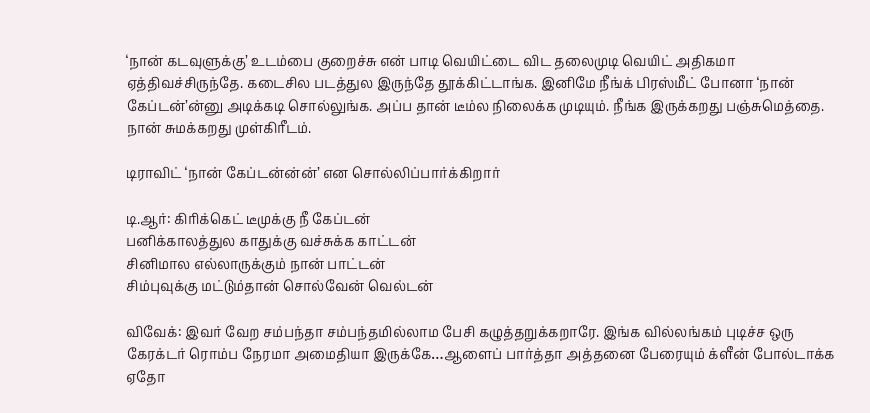‘நான் கடவுளுக்கு’ உடம்பை குறைச்சு என் பாடி வெயிட்டை விட தலைமுடி வெயிட் அதிகமா ஏத்திவச்சிருந்தே. கடைசில படத்துல இருந்தே தூக்கிட்டாங்க. இனிமே நீங்க் பிரஸ்மீட் போனா ‘நான் கேப்டன்’ன்னு அடிக்கடி சொல்லுங்க. அப்ப தான் டீம்ல நிலைக்க முடியும். நீங்க இருக்கறது பஞ்சுமெத்தை. நான் சுமக்கறது முள்கிரீடம்.

டிராவிட் ‘நான் கேப்டன்ன்ன்’ என சொல்லிப்பார்க்கிறார்

டி.ஆர்: கிரிக்கெட் டீமுக்கு நீ கேப்டன்
பனிக்காலத்துல காதுக்கு வச்சுக்க காட்டன்
சினிமால எல்லாருக்கும் நான் பாட்டன்
சிம்புவுக்கு மட்டும்தான் சொல்வேன் வெல்டன்

விவேக்: இவர் வேற சம்பந்தா சம்பந்தமில்லாம பேசி கழுத்தறுக்கறாரே. இங்க வில்லங்கம் புடிச்ச ஒரு கேரக்டர் ரொம்ப நேரமா அமைதியா இருக்கே…ஆளைப் பார்த்தா அத்தனை பேரையும் க்ளீன் போல்டாக்க ஏதோ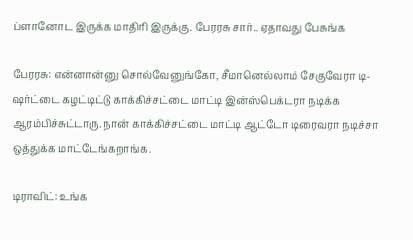ப்ளானோட இருக்க மாதிரி இருக்கு. பேரரசு சார்.. ஏதாவது பேசுங்க

பேரரசு: என்னான்னு சொல்வேனுங்கோ, சீமானெல்லாம் சேகுவேரா டி-ஷர்ட்டை கழட்டிட்டு காக்கிச்சட்டை மாட்டி இன்ஸ்பெக்டரா நடிக்க ஆரம்பிச்சுட்டாரு. நான் காக்கிச்சட்டை மாட்டி ஆட்டோ டிரைவரா நடிச்சா ஒத்துக்க மாட்டேங்கறாங்க.

டிராவிட்: உங்க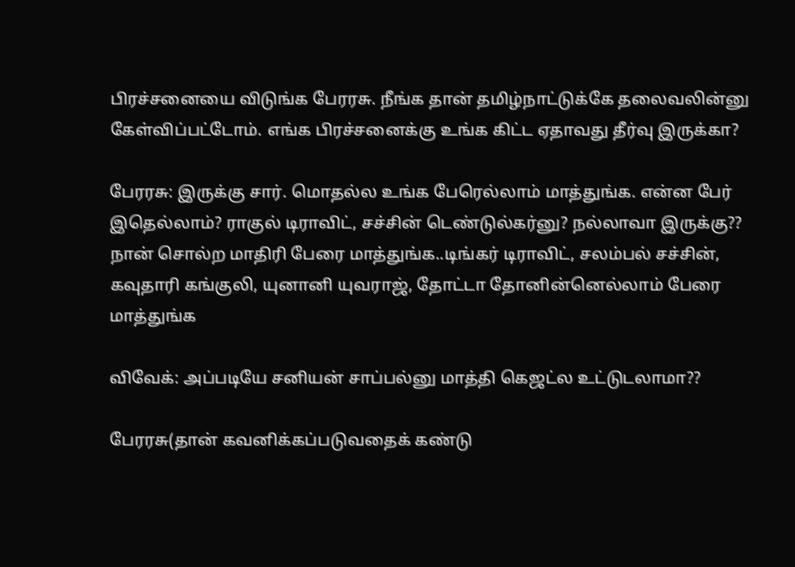பிரச்சனையை விடுங்க பேரரசு. நீங்க தான் தமிழ்நாட்டுக்கே தலைவலின்னு கேள்விப்பட்டோம். எங்க பிரச்சனைக்கு உங்க கிட்ட ஏதாவது தீர்வு இருக்கா?

பேரரசு: இருக்கு சார். மொதல்ல உங்க பேரெல்லாம் மாத்துங்க. என்ன பேர் இதெல்லாம்? ராகுல் டிராவிட், சச்சின் டெண்டுல்கர்னு? நல்லாவா இருக்கு?? நான் சொல்ற மாதிரி பேரை மாத்துங்க..டிங்கர் டிராவிட், சலம்பல் சச்சின், கவுதாரி கங்குலி, யுனானி யுவராஜ், தோட்டா தோனின்னெல்லாம் பேரை மாத்துங்க

விவேக்: அப்படியே சனியன் சாப்பல்னு மாத்தி கெஜட்ல உட்டுடலாமா??

பேரரசு(தான் கவனிக்கப்படுவதைக் கண்டு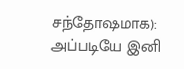சந்தோஷமாக): அப்படியே இனி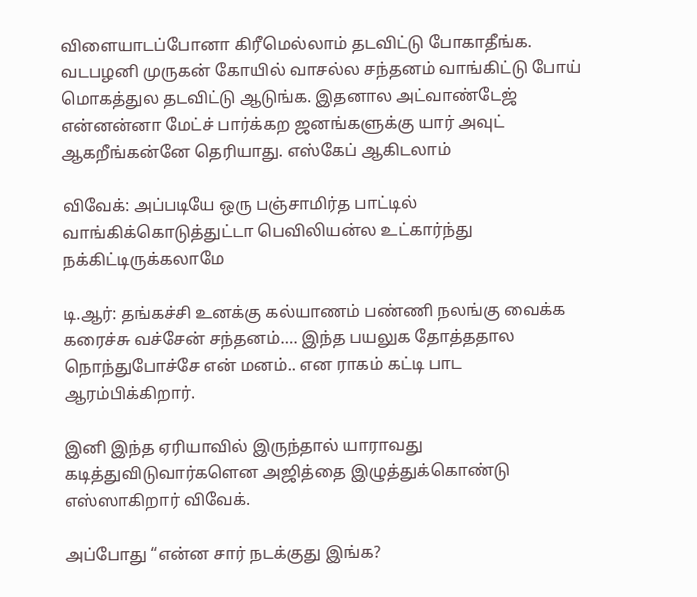விளையாடப்போனா கிரீமெல்லாம் தடவிட்டு போகாதீங்க. வடபழனி முருகன் கோயில் வாசல்ல சந்தனம் வாங்கிட்டு போய் மொகத்துல தடவிட்டு ஆடுங்க. இதனால அட்வாண்டேஜ் என்னன்னா மேட்ச் பார்க்கற ஜனங்களுக்கு யார் அவுட் ஆகறீங்கன்னே தெரியாது. எஸ்கேப் ஆகிடலாம்

விவேக்: அப்படியே ஒரு பஞ்சாமிர்த பாட்டில் வாங்கிக்கொடுத்துட்டா பெவிலியன்ல உட்கார்ந்து நக்கிட்டிருக்கலாமே

டி.ஆர்: தங்கச்சி உனக்கு கல்யாணம் பண்ணி நலங்கு வைக்க கரைச்சு வச்சேன் சந்தனம்…. இந்த பயலுக தோத்ததால நொந்துபோச்சே என் மனம்.. என ராகம் கட்டி பாட ஆரம்பிக்கிறார்.

இனி இந்த ஏரியாவில் இருந்தால் யாராவது கடித்துவிடுவார்களென அஜித்தை இழுத்துக்கொண்டு எஸ்ஸாகிறார் விவேக்.

அப்போது “என்ன சார் நடக்குது இங்க?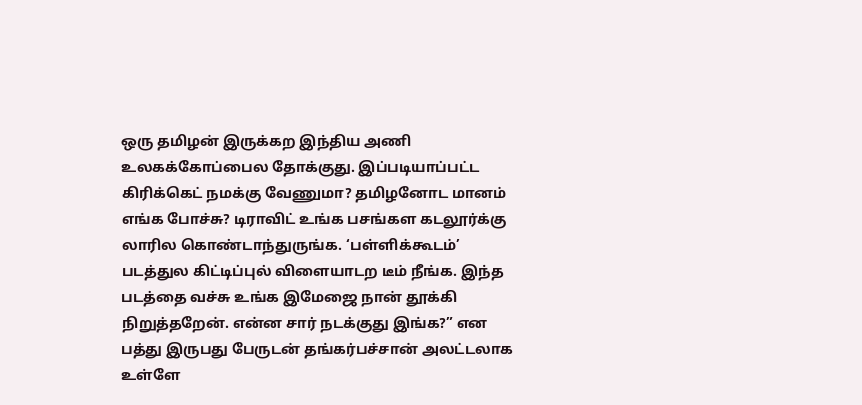ஒரு தமிழன் இருக்கற இந்திய அணி உலகக்கோப்பைல தோக்குது. இப்படியாப்பட்ட கிரிக்கெட் நமக்கு வேணுமா? தமிழனோட மானம் எங்க போச்சு? டிராவிட் உங்க பசங்கள கடலூர்க்கு லாரில கொண்டாந்துருங்க. ‘பள்ளிக்கூடம்’ படத்துல கிட்டிப்புல் விளையாடற டீம் நீங்க. இந்த படத்தை வச்சு உங்க இமேஜை நான் தூக்கி நிறுத்தறேன். என்ன சார் நடக்குது இங்க?” என பத்து இருபது பேருடன் தங்கர்பச்சான் அலட்டலாக உள்ளே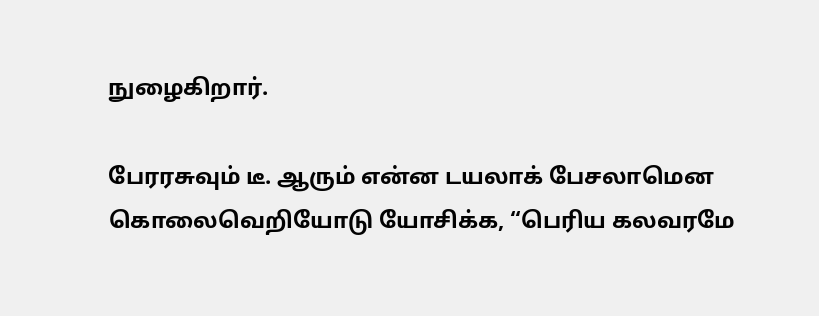நுழைகிறார்.

பேரரசுவும் டீ. ஆரும் என்ன டயலாக் பேசலாமென கொலைவெறியோடு யோசிக்க, “பெரிய கலவரமே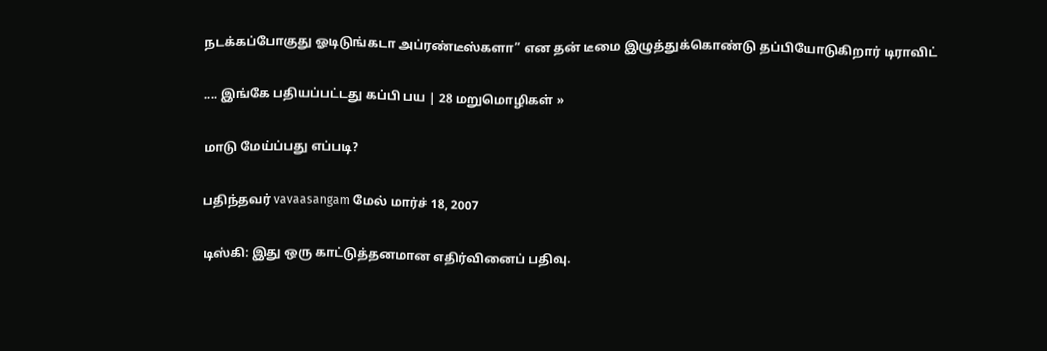நடக்கப்போகுது ஓடிடுங்கடா அப்ரண்டீஸ்களா” என தன் டீமை இழுத்துக்கொண்டு தப்பியோடுகிறார் டிராவிட்

.... இங்கே பதியப்பட்டது கப்பி பய | 28 மறுமொழிகள் »

மாடு மேய்ப்பது எப்படி?

பதிந்தவர் vavaasangam மேல் மார்ச் 18, 2007

டிஸ்கி: இது ஒரு காட்டுத்தனமான எதிர்வினைப் பதிவு.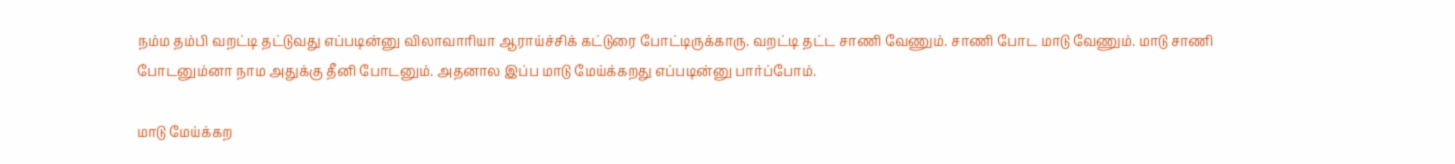நம்ம தம்பி வறட்டி தட்டுவது எப்படின்னு விலாவாரியா ஆராய்ச்சிக் கட்டுரை போட்டிருக்காரு. வறட்டி தட்ட சாணி வேணும். சாணி போட மாடு வேணும். மாடு சாணி போடனும்னா நாம அதுக்கு தீனி போடனும். அதனால இப்ப மாடு மேய்க்கறது எப்படின்னு பார்ப்போம்.

மாடு மேய்க்கற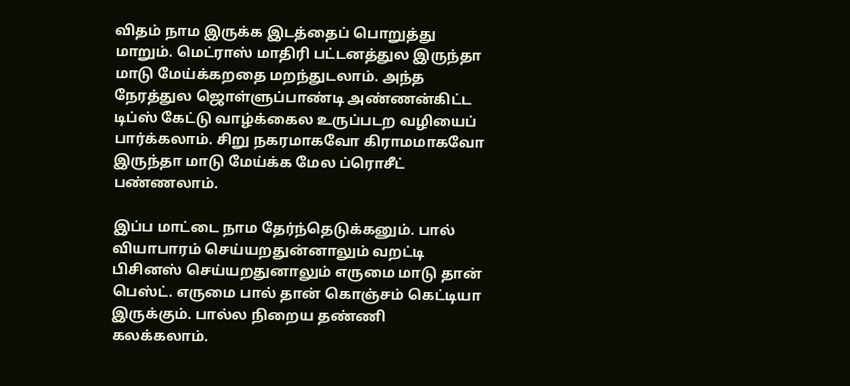விதம் நாம இருக்க இடத்தைப் பொறுத்து மாறும். மெட்ராஸ் மாதிரி பட்டனத்துல இருந்தா மாடு மேய்க்கறதை மறந்துடலாம். அந்த நேரத்துல ஜொள்ளுப்பாண்டி அண்ணன்கிட்ட டிப்ஸ் கேட்டு வாழ்க்கைல உருப்படற வழியைப் பார்க்கலாம். சிறு நகரமாகவோ கிராமமாகவோ இருந்தா மாடு மேய்க்க மேல ப்ரொசீட் பண்ணலாம்.

இப்ப மாட்டை நாம தேர்ந்தெடுக்கனும். பால் வியாபாரம் செய்யறதுன்னாலும் வறட்டி பிசினஸ் செய்யறதுனாலும் எருமை மாடு தான் பெஸ்ட். எருமை பால் தான் கொஞ்சம் கெட்டியா இருக்கும். பால்ல நிறைய தண்ணி கலக்கலாம்.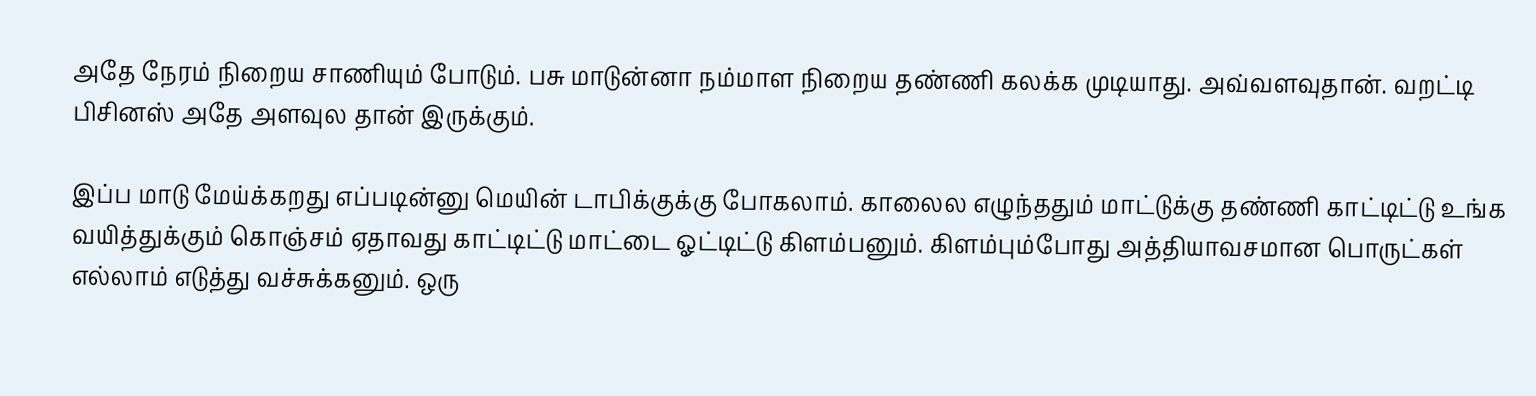அதே நேரம் நிறைய சாணியும் போடும். பசு மாடுன்னா நம்மாள நிறைய தண்ணி கலக்க முடியாது. அவ்வளவுதான். வறட்டி பிசினஸ் அதே அளவுல தான் இருக்கும்.

இப்ப மாடு மேய்க்கறது எப்படின்னு மெயின் டாபிக்குக்கு போகலாம். காலைல எழுந்ததும் மாட்டுக்கு தண்ணி காட்டிட்டு உங்க வயித்துக்கும் கொஞ்சம் ஏதாவது காட்டிட்டு மாட்டை ஓட்டிட்டு கிளம்பனும். கிளம்பும்போது அத்தியாவசமான பொருட்கள் எல்லாம் எடுத்து வச்சுக்கனும். ஒரு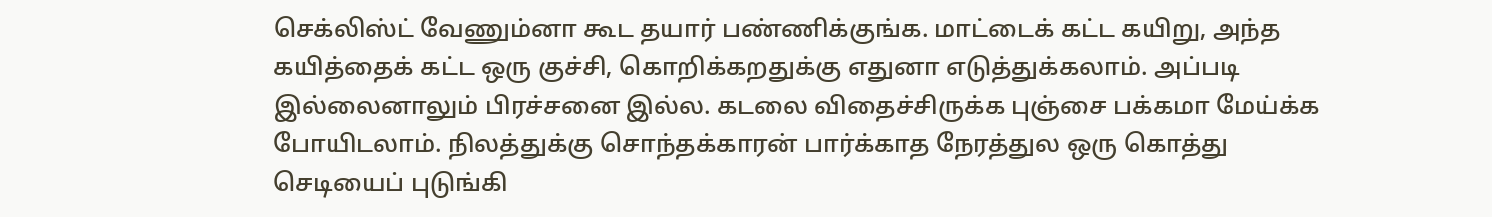செக்லிஸ்ட் வேணும்னா கூட தயார் பண்ணிக்குங்க. மாட்டைக் கட்ட கயிறு, அந்த கயித்தைக் கட்ட ஒரு குச்சி, கொறிக்கறதுக்கு எதுனா எடுத்துக்கலாம். அப்படி இல்லைனாலும் பிரச்சனை இல்ல. கடலை விதைச்சிருக்க புஞ்சை பக்கமா மேய்க்க போயிடலாம். நிலத்துக்கு சொந்தக்காரன் பார்க்காத நேரத்துல ஒரு கொத்து செடியைப் புடுங்கி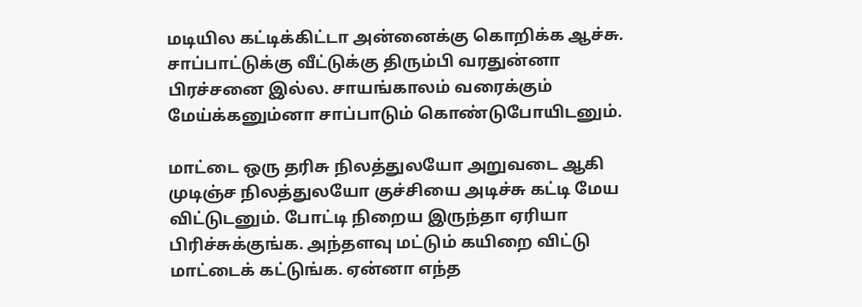மடியில கட்டிக்கிட்டா அன்னைக்கு கொறிக்க ஆச்சு. சாப்பாட்டுக்கு வீட்டுக்கு திரும்பி வரதுன்னா பிரச்சனை இல்ல. சாயங்காலம் வரைக்கும் மேய்க்கனும்னா சாப்பாடும் கொண்டுபோயிடனும்.

மாட்டை ஒரு தரிசு நிலத்துலயோ அறுவடை ஆகி முடிஞ்ச நிலத்துலயோ குச்சியை அடிச்சு கட்டி மேய விட்டுடனும். போட்டி நிறைய இருந்தா ஏரியா பிரிச்சுக்குங்க. அந்தளவு மட்டும் கயிறை விட்டு மாட்டைக் கட்டுங்க. ஏன்னா எந்த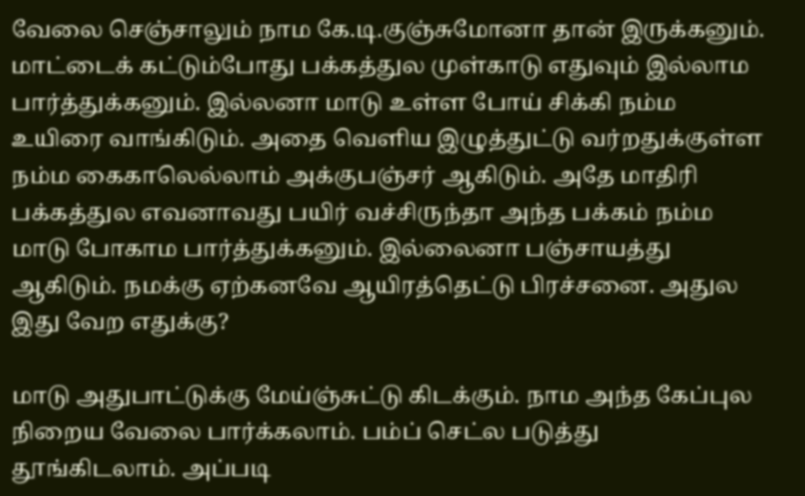வேலை செஞ்சாலும் நாம கே.டி.குஞ்சுமோனா தான் இருக்கனும். மாட்டைக் கட்டும்போது பக்கத்துல முள்காடு எதுவும் இல்லாம பார்த்துக்கனும். இல்லனா மாடு உள்ள போய் சிக்கி நம்ம உயிரை வாங்கிடும். அதை வெளிய இழுத்துட்டு வர்றதுக்குள்ள நம்ம கைகாலெல்லாம் அக்குபஞ்சர் ஆகிடும். அதே மாதிரி பக்கத்துல எவனாவது பயிர் வச்சிருந்தா அந்த பக்கம் நம்ம மாடு போகாம பார்த்துக்கனும். இல்லைனா பஞ்சாயத்து ஆகிடும். நமக்கு ஏற்கனவே ஆயிரத்தெட்டு பிரச்சனை. அதுல இது வேற எதுக்கு?

மாடு அதுபாட்டுக்கு மேய்ஞ்சுட்டு கிடக்கும். நாம அந்த கேப்புல நிறைய வேலை பார்க்கலாம். பம்ப் செட்ல படுத்து தூங்கிடலாம். அப்படி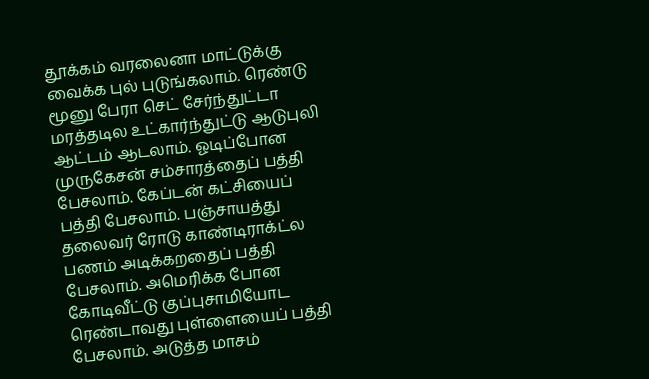தூக்கம் வரலைனா மாட்டுக்கு வைக்க புல் புடுங்கலாம். ரெண்டு மூனு பேரா செட் சேர்ந்துட்டா மரத்தடில உட்கார்ந்துட்டு ஆடுபுலி ஆட்டம் ஆடலாம். ஓடிப்போன முருகேசன் சம்சாரத்தைப் பத்தி பேசலாம். கேப்டன் கட்சியைப் பத்தி பேசலாம். பஞ்சாயத்து தலைவர் ரோடு காண்டிராக்ட்ல பணம் அடிக்கறதைப் பத்தி பேசலாம். அமெரிக்க போன கோடிவீட்டு குப்புசாமியோட ரெண்டாவது புள்ளையைப் பத்தி பேசலாம். அடுத்த மாசம்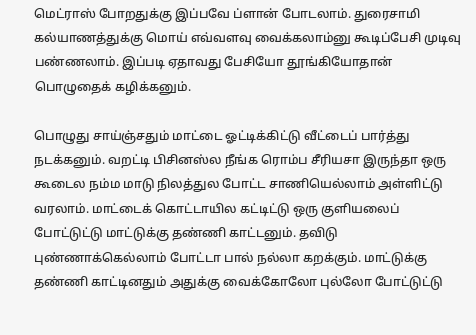மெட்ராஸ் போறதுக்கு இப்பவே ப்ளான் போடலாம். துரைசாமி கல்யாணத்துக்கு மொய் எவ்வளவு வைக்கலாம்னு கூடிப்பேசி முடிவு பண்ணலாம். இப்படி ஏதாவது பேசியோ தூங்கியோதான் பொழுதைக் கழிக்கனும்.

பொழுது சாய்ஞ்சதும் மாட்டை ஓட்டிக்கிட்டு வீட்டைப் பார்த்து நடக்கனும். வறட்டி பிசினஸ்ல நீங்க ரொம்ப சீரியசா இருந்தா ஒரு கூடைல நம்ம மாடு நிலத்துல போட்ட சாணியெல்லாம் அள்ளிட்டு வரலாம். மாட்டைக் கொட்டாயில கட்டிட்டு ஒரு குளியலைப் போட்டுட்டு மாட்டுக்கு தண்ணி காட்டனும். தவிடு புண்ணாக்கெல்லாம் போட்டா பால் நல்லா கறக்கும். மாட்டுக்கு தண்ணி காட்டினதும் அதுக்கு வைக்கோலோ புல்லோ போட்டுட்டு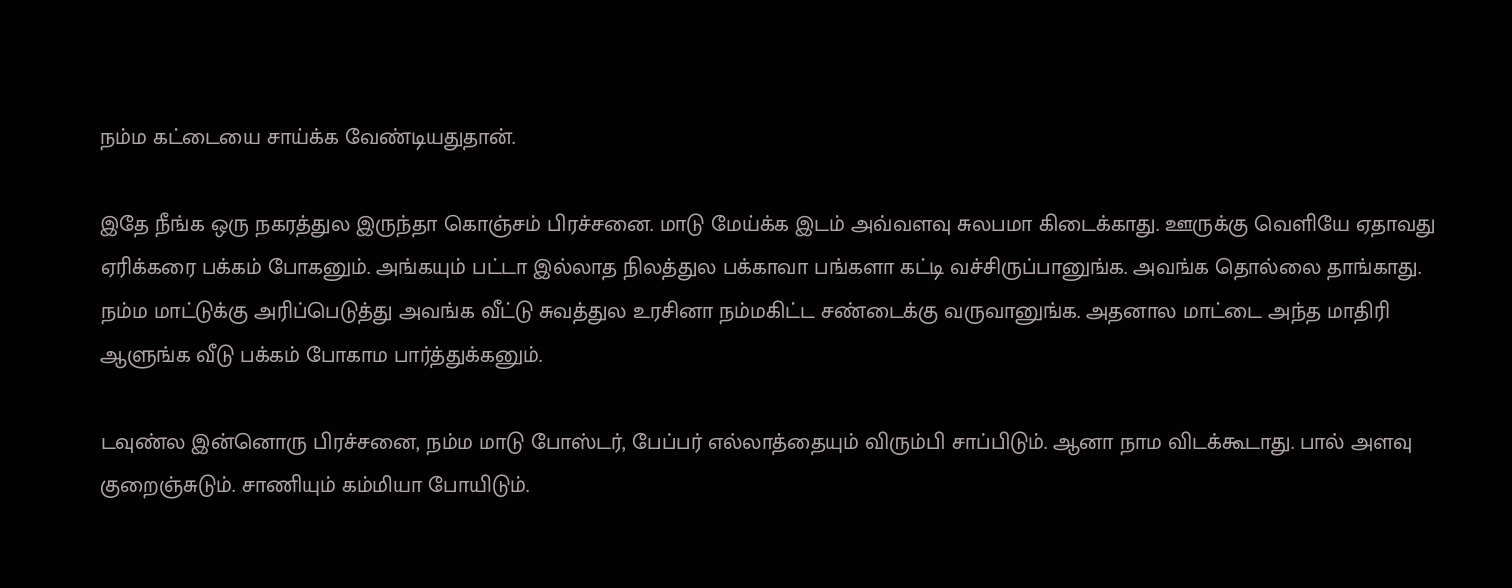நம்ம கட்டையை சாய்க்க வேண்டியதுதான்.

இதே நீங்க ஒரு நகரத்துல இருந்தா கொஞ்சம் பிரச்சனை. மாடு மேய்க்க இடம் அவ்வளவு சுலபமா கிடைக்காது. ஊருக்கு வெளியே ஏதாவது ஏரிக்கரை பக்கம் போகனும். அங்கயும் பட்டா இல்லாத நிலத்துல பக்காவா பங்களா கட்டி வச்சிருப்பானுங்க. அவங்க தொல்லை தாங்காது. நம்ம மாட்டுக்கு அரிப்பெடுத்து அவங்க வீட்டு சுவத்துல உரசினா நம்மகிட்ட சண்டைக்கு வருவானுங்க. அதனால மாட்டை அந்த மாதிரி ஆளுங்க வீடு பக்கம் போகாம பார்த்துக்கனும்.

டவுண்ல இன்னொரு பிரச்சனை, நம்ம மாடு போஸ்டர், பேப்பர் எல்லாத்தையும் விரும்பி சாப்பிடும். ஆனா நாம விடக்கூடாது. பால் அளவு குறைஞ்சுடும். சாணியும் கம்மியா போயிடும்.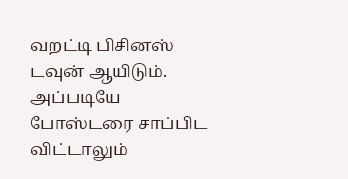வறட்டி பிசினஸ் டவுன் ஆயிடும். அப்படியே போஸ்டரை சாப்பிட விட்டாலும்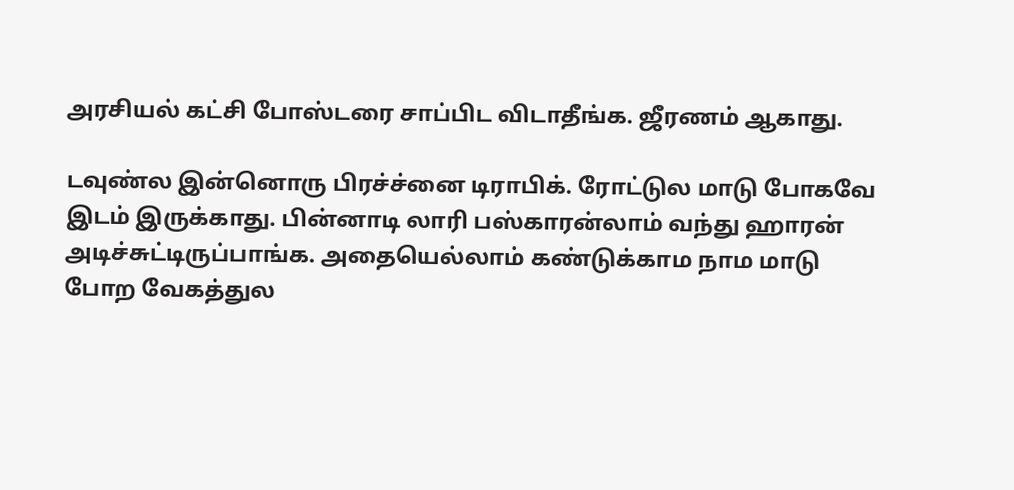அரசியல் கட்சி போஸ்டரை சாப்பிட விடாதீங்க. ஜீரணம் ஆகாது.

டவுண்ல இன்னொரு பிரச்ச்னை டிராபிக். ரோட்டுல மாடு போகவே இடம் இருக்காது. பின்னாடி லாரி பஸ்காரன்லாம் வந்து ஹாரன் அடிச்சுட்டிருப்பாங்க. அதையெல்லாம் கண்டுக்காம நாம மாடு போற வேகத்துல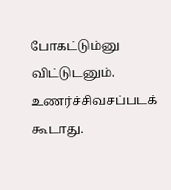போகட்டும்னு விட்டுடனும். உணர்ச்சிவசப்படக் கூடாது.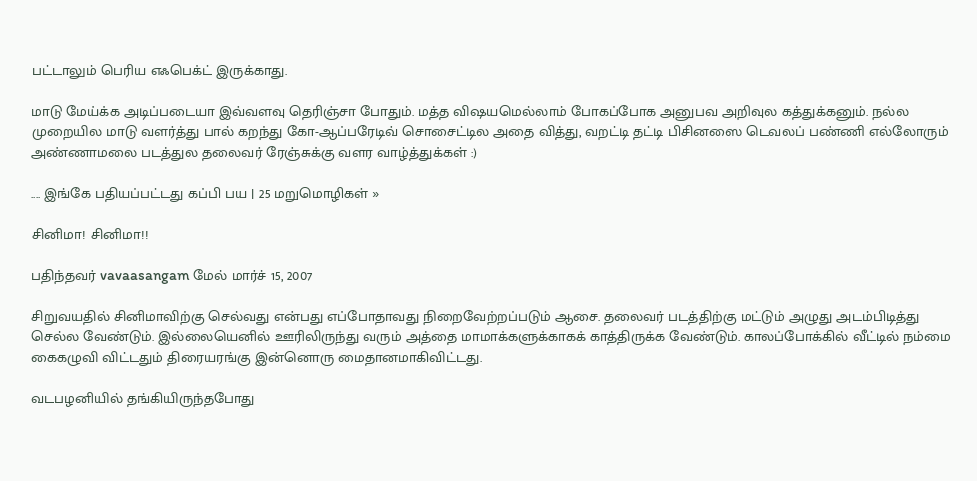பட்டாலும் பெரிய எஃபெக்ட் இருக்காது.

மாடு மேய்க்க அடிப்படையா இவ்வளவு தெரிஞ்சா போதும். மத்த விஷயமெல்லாம் போகப்போக அனுபவ அறிவுல கத்துக்கனும். நல்ல முறையில மாடு வளர்த்து பால் கறந்து கோ-ஆப்பரேடிவ் சொசைட்டில அதை வித்து, வறட்டி தட்டி பிசினஸை டெவலப் பண்ணி எல்லோரும் அண்ணாமலை படத்துல தலைவர் ரேஞ்சுக்கு வளர வாழ்த்துக்கள் :)

.... இங்கே பதியப்பட்டது கப்பி பய | 25 மறுமொழிகள் »

சினிமா! சினிமா!!

பதிந்தவர் vavaasangam மேல் மார்ச் 15, 2007

சிறுவயதில் சினிமாவிற்கு செல்வது என்பது எப்போதாவது நிறைவேற்றப்படும் ஆசை. தலைவர் படத்திற்கு மட்டும் அழுது அடம்பிடித்து செல்ல வேண்டும். இல்லையெனில் ஊரிலிருந்து வரும் அத்தை மாமாக்களுக்காகக் காத்திருக்க வேண்டும். காலப்போக்கில் வீட்டில் நம்மை கைகழுவி விட்டதும் திரையரங்கு இன்னொரு மைதானமாகிவிட்டது.

வடபழனியில் தங்கியிருந்தபோது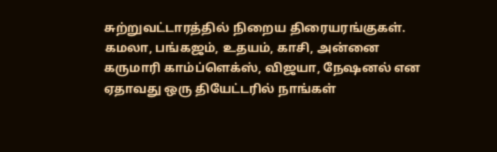சுற்றுவட்டாரத்தில் நிறைய திரையரங்குகள். கமலா, பங்கஜம், உதயம், காசி, அன்னை கருமாரி காம்ப்ளெக்ஸ், விஜயா, நேஷனல் என ஏதாவது ஒரு தியேட்டரில் நாங்கள்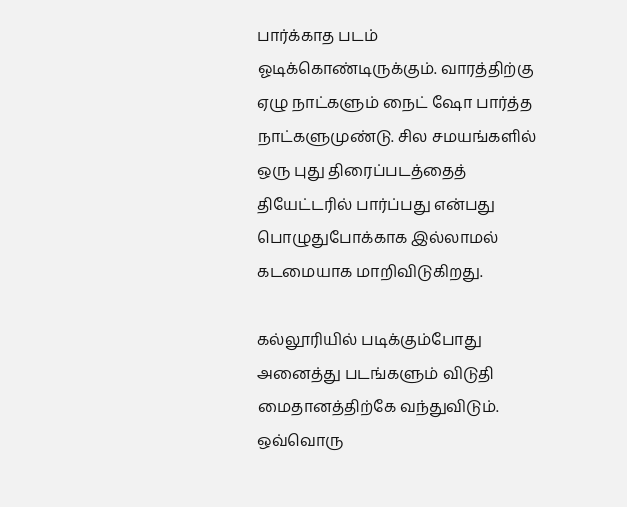பார்க்காத படம் ஓடிக்கொண்டிருக்கும். வாரத்திற்கு ஏழு நாட்களும் நைட் ஷோ பார்த்த நாட்களுமுண்டு. சில சமயங்களில் ஒரு புது திரைப்படத்தைத் தியேட்டரில் பார்ப்பது என்பது பொழுதுபோக்காக இல்லாமல் கடமையாக மாறிவிடுகிறது.

கல்லூரியில் படிக்கும்போது அனைத்து படங்களும் விடுதி மைதானத்திற்கே வந்துவிடும். ஒவ்வொரு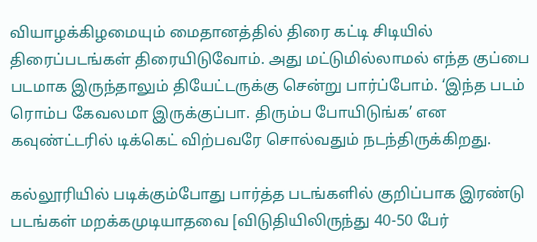வியாழக்கிழமையும் மைதானத்தில் திரை கட்டி சிடியில் திரைப்படங்கள் திரையிடுவோம். அது மட்டுமில்லாமல் எந்த குப்பை படமாக இருந்தாலும் தியேட்டருக்கு சென்று பார்ப்போம். ‘இந்த படம் ரொம்ப கேவலமா இருக்குப்பா. திரும்ப போயிடுங்க’ என கவுண்ட்டரில் டிக்கெட் விற்பவரே சொல்வதும் நடந்திருக்கிறது.

கல்லூரியில் படிக்கும்போது பார்த்த படங்களில் குறிப்பாக இரண்டு படங்கள் மறக்கமுடியாதவை [விடுதியிலிருந்து 40-50 பேர்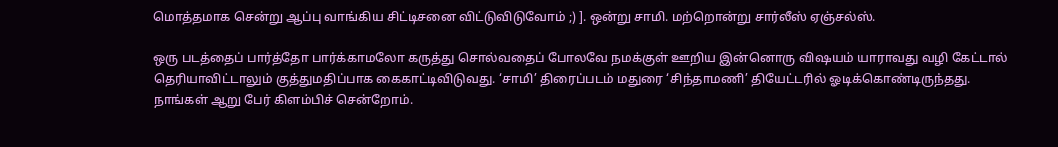மொத்தமாக சென்று ஆப்பு வாங்கிய சிட்டிசனை விட்டுவிடுவோம் ;) ]. ஒன்று சாமி. மற்றொன்று சார்லீஸ் ஏஞ்சல்ஸ்.

ஒரு படத்தைப் பார்த்தோ பார்க்காமலோ கருத்து சொல்வதைப் போலவே நமக்குள் ஊறிய இன்னொரு விஷயம் யாராவது வழி கேட்டால் தெரியாவிட்டாலும் குத்துமதிப்பாக கைகாட்டிவிடுவது. ‘சாமி’ திரைப்படம் மதுரை ‘சிந்தாமணி’ தியேட்டரில் ஓடிக்கொண்டிருந்தது. நாங்கள் ஆறு பேர் கிளம்பிச் சென்றோம்.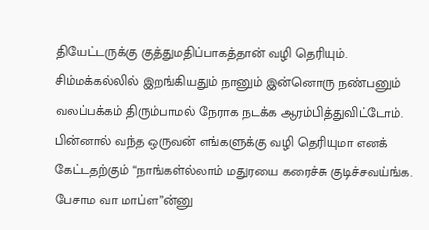தியேட்டருக்கு குத்துமதிப்பாகத்தான் வழி தெரியும். சிம்மக்கல்லில் இறங்கியதும் நானும் இன்னொரு நண்பனும் வலப்பக்கம் திரும்பாமல் நேராக நடக்க ஆரம்பித்துவிட்டோம். பின்னால் வந்த ஒருவன் எங்களுக்கு வழி தெரியுமா எனக் கேட்டதற்கும் “நாங்கள்ல்லாம் மதுரயை கரைச்சு குடிச்சவய்ங்க. பேசாம வா மாப்ள”ன்னு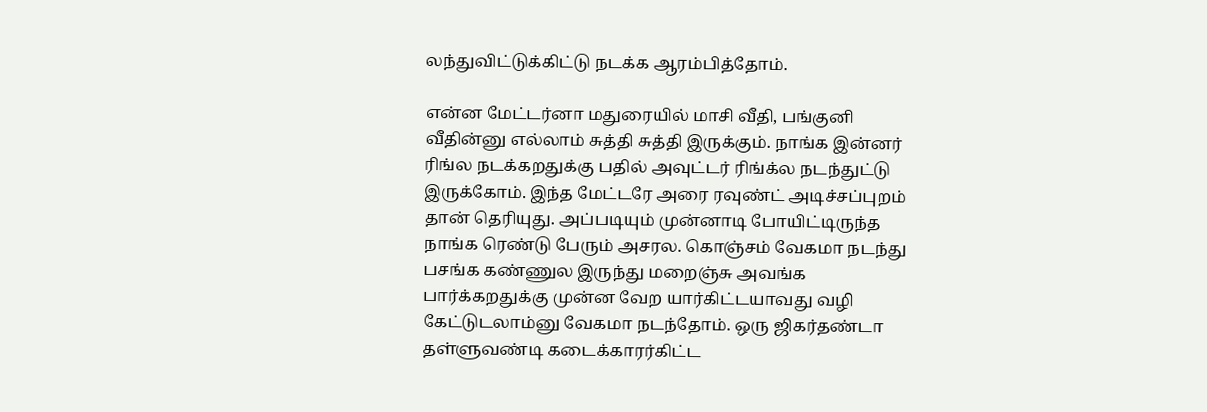லந்துவிட்டுக்கிட்டு நடக்க ஆரம்பித்தோம்.

என்ன மேட்டர்னா மதுரையில் மாசி வீதி, பங்குனி வீதின்னு எல்லாம் சுத்தி சுத்தி இருக்கும். நாங்க இன்னர் ரிங்ல நடக்கறதுக்கு பதில் அவுட்டர் ரிங்க்ல நடந்துட்டு இருக்கோம். இந்த மேட்டரே அரை ரவுண்ட் அடிச்சப்புறம் தான் தெரியுது. அப்படியும் முன்னாடி போயிட்டிருந்த நாங்க ரெண்டு பேரும் அசரல. கொஞ்சம் வேகமா நடந்து பசங்க கண்ணுல இருந்து மறைஞ்சு அவங்க பார்க்கறதுக்கு முன்ன வேற யார்கிட்டயாவது வழி கேட்டுடலாம்னு வேகமா நடந்தோம். ஒரு ஜிகர்தண்டா தள்ளுவண்டி கடைக்காரர்கிட்ட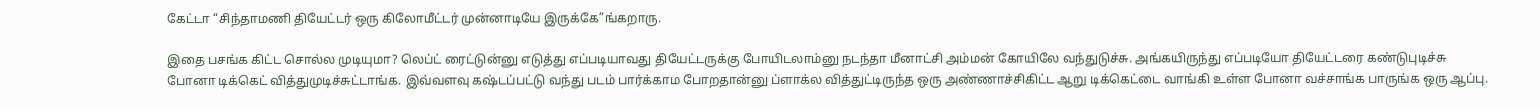கேட்டா “சிந்தாமணி தியேட்டர் ஒரு கிலோமீட்டர் முன்னாடியே இருக்கே”ங்கறாரு.

இதை பசங்க கிட்ட சொல்ல முடியுமா? லெப்ட் ரைட்டுன்னு எடுத்து எப்படியாவது தியேட்டருக்கு போயிடலாம்னு நடந்தா மீனாட்சி அம்மன் கோயிலே வந்துடுச்சு. அங்கயிருந்து எப்படியோ தியேட்டரை கண்டுபுடிச்சு போனா டிக்கெட் வித்துமுடிச்சுட்டாங்க. இவ்வளவு கஷ்டப்பட்டு வந்து படம் பார்க்காம போறதான்னு ப்ளாக்ல வித்துட்டிருந்த ஒரு அண்ணாச்சிகிட்ட ஆறு டிக்கெட்டை வாங்கி உள்ள போனா வச்சாங்க பாருங்க ஒரு ஆப்பு.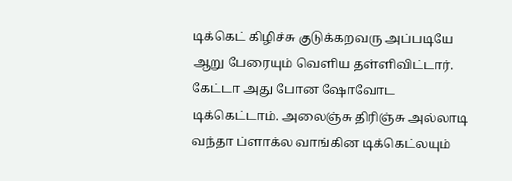டிக்கெட் கிழிச்சு குடுக்கறவரு அப்படியே ஆறு பேரையும் வெளிய தள்ளிவிட்டார். கேட்டா அது போன ஷோவோட டிக்கெட்டாம். அலைஞ்சு திரிஞ்சு அல்லாடி வந்தா ப்ளாக்ல வாங்கின டிக்கெட்லயும்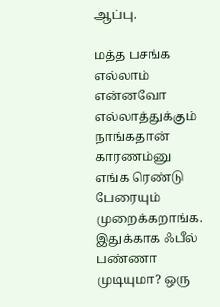ஆப்பு.

மத்த பசங்க எல்லாம் என்னவோ எல்லாத்துக்கும் நாங்கதான் காரணம்னு எங்க ரெண்டு பேரையும் முறைக்கறாங்க. இதுக்காக ஃபீல் பண்ணா முடியுமா? ஒரு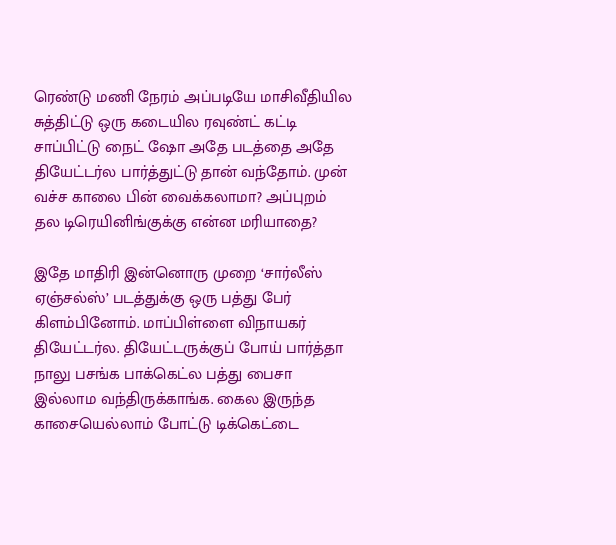ரெண்டு மணி நேரம் அப்படியே மாசிவீதியில சுத்திட்டு ஒரு கடையில ரவுண்ட் கட்டி சாப்பிட்டு நைட் ஷோ அதே படத்தை அதே தியேட்டர்ல பார்த்துட்டு தான் வந்தோம். முன் வச்ச காலை பின் வைக்கலாமா? அப்புறம் தல டிரெயினிங்குக்கு என்ன மரியாதை?

இதே மாதிரி இன்னொரு முறை ‘சார்லீஸ் ஏஞ்சல்ஸ்’ படத்துக்கு ஒரு பத்து பேர் கிளம்பினோம். மாப்பிள்ளை விநாயகர் தியேட்டர்ல. தியேட்டருக்குப் போய் பார்த்தா நாலு பசங்க பாக்கெட்ல பத்து பைசா இல்லாம வந்திருக்காங்க. கைல இருந்த காசையெல்லாம் போட்டு டிக்கெட்டை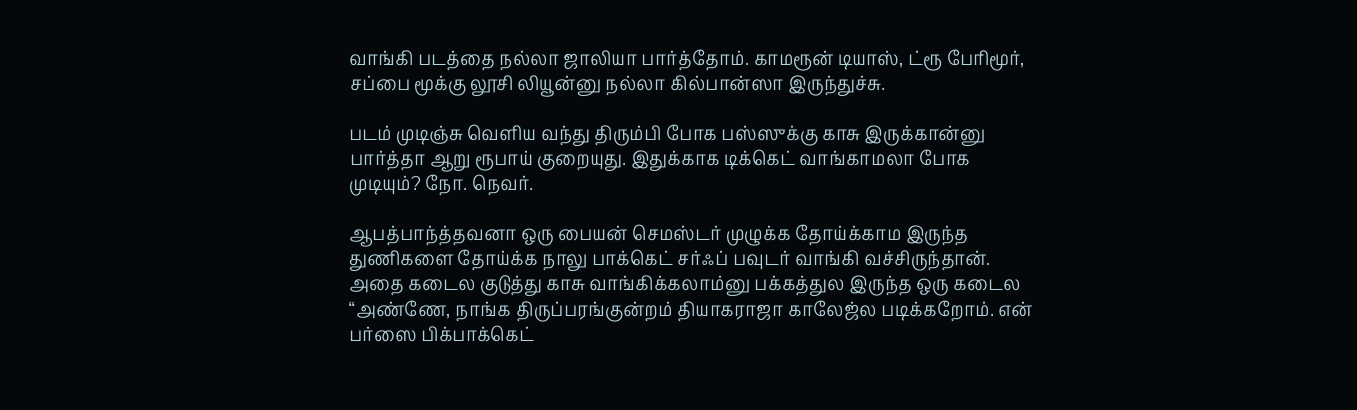வாங்கி படத்தை நல்லா ஜாலியா பார்த்தோம். காமரூன் டியாஸ், ட்ரூ பேரிமூர், சப்பை மூக்கு லூசி லியூன்னு நல்லா கில்பான்ஸா இருந்துச்சு.

படம் முடிஞ்சு வெளிய வந்து திரும்பி போக பஸ்ஸுக்கு காசு இருக்கான்னு பார்த்தா ஆறு ரூபாய் குறையுது. இதுக்காக டிக்கெட் வாங்காமலா போக முடியும்? நோ. நெவர்.

ஆபத்பாந்த்தவனா ஒரு பையன் செமஸ்டர் முழுக்க தோய்க்காம இருந்த துணிகளை தோய்க்க நாலு பாக்கெட் சர்ஃப் பவுடர் வாங்கி வச்சிருந்தான். அதை கடைல குடுத்து காசு வாங்கிக்கலாம்னு பக்கத்துல இருந்த ஒரு கடைல “அண்ணே, நாங்க திருப்பரங்குன்றம் தியாகராஜா காலேஜ்ல படிக்கறோம். என் பர்ஸை பிக்பாக்கெட்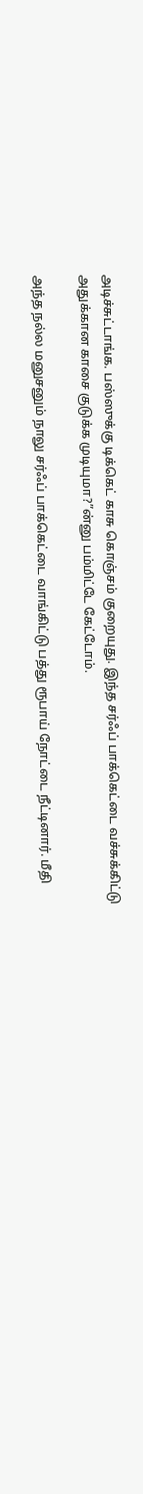அடிச்சுட்டாங்க. பஸ்ஸுக்கு டிக்கெட் காசு கொஞ்சம் குறையுது. இந்த சர்ஃப் பாக்கெட்டை வச்சுக்கிட்டு அதுக்கான காசை குடுக்க முடியுமா?”ன்னு பம்மிட்டே கேட்டோம்.

அந்த நல்ல மனுசனும் நாலு சர்ஃப் பாக்கெட்டை வாங்கிட்டு பத்து ரூபாய் நோட்டை நீட்டினார். மீதி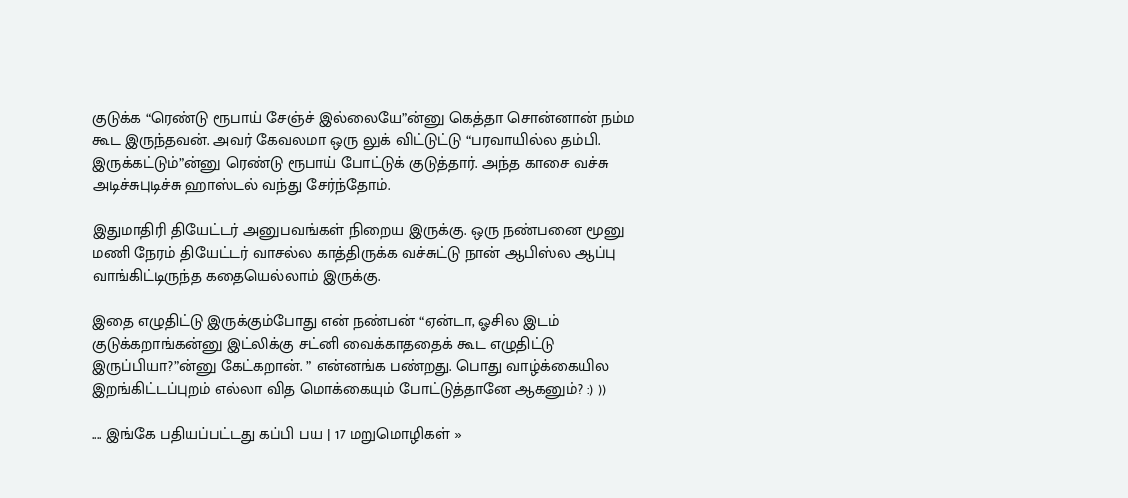குடுக்க “ரெண்டு ரூபாய் சேஞ்ச் இல்லையே”ன்னு கெத்தா சொன்னான் நம்ம கூட இருந்தவன். அவர் கேவலமா ஒரு லுக் விட்டுட்டு “பரவாயில்ல தம்பி. இருக்கட்டும்”ன்னு ரெண்டு ரூபாய் போட்டுக் குடுத்தார். அந்த காசை வச்சு அடிச்சுபுடிச்சு ஹாஸ்டல் வந்து சேர்ந்தோம்.

இதுமாதிரி தியேட்டர் அனுபவங்கள் நிறைய இருக்கு. ஒரு நண்பனை மூனு மணி நேரம் தியேட்டர் வாசல்ல காத்திருக்க வச்சுட்டு நான் ஆபிஸ்ல ஆப்பு வாங்கிட்டிருந்த கதையெல்லாம் இருக்கு.

இதை எழுதிட்டு இருக்கும்போது என் நண்பன் “ஏன்டா, ஓசில இடம் குடுக்கறாங்கன்னு இட்லிக்கு சட்னி வைக்காததைக் கூட எழுதிட்டு இருப்பியா?”ன்னு கேட்கறான். ” என்னங்க பண்றது. பொது வாழ்க்கையில இறங்கிட்டப்புறம் எல்லா வித மொக்கையும் போட்டுத்தானே ஆகனும்? :) ))

.... இங்கே பதியப்பட்டது கப்பி பய | 17 மறுமொழிகள் »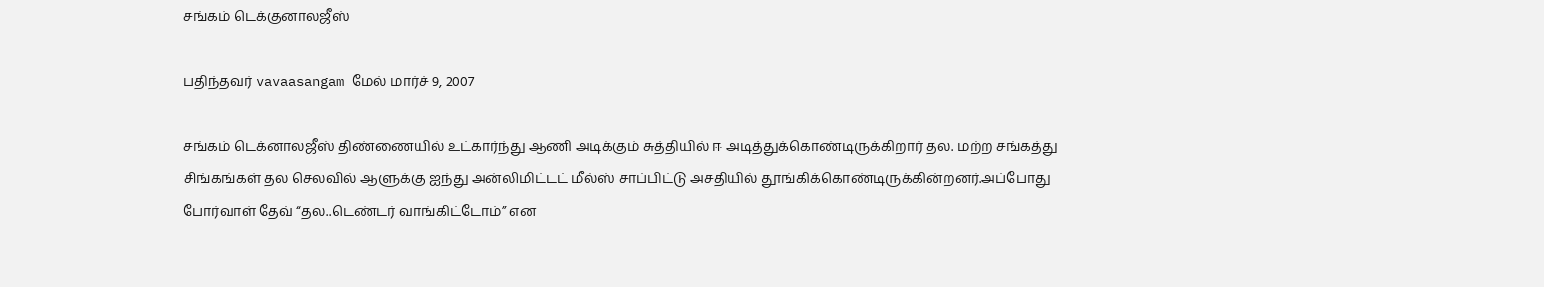சங்கம் டெக்குனாலஜீஸ்

பதிந்தவர் vavaasangam மேல் மார்ச் 9, 2007

சங்கம் டெக்னாலஜீஸ் திண்ணையில் உட்கார்ந்து ஆணி அடிக்கும் சுத்தியில் ஈ அடித்துக்கொண்டிருக்கிறார் தல. மற்ற சங்கத்து சிங்கங்கள் தல செலவில் ஆளுக்கு ஐந்து அன்லிமிட்டட் மீல்ஸ் சாப்பிட்டு அசதியில் தூங்கிக்கொண்டிருக்கின்றனர்.அப்போது போர்வாள் தேவ் “தல..டெண்டர் வாங்கிட்டோம்” என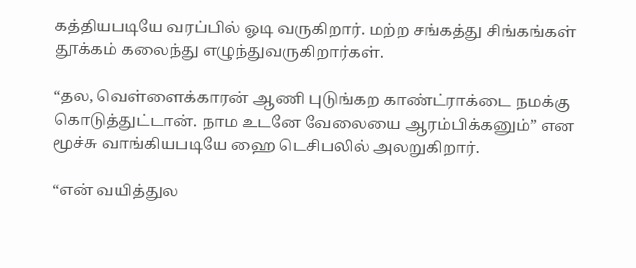கத்தியபடியே வரப்பில் ஓடி வருகிறார். மற்ற சங்கத்து சிங்கங்கள் தூக்கம் கலைந்து எழுந்துவருகிறார்கள்.

“தல, வெள்ளைக்காரன் ஆணி புடுங்கற காண்ட்ராக்டை நமக்கு கொடுத்துட்டான். நாம உடனே வேலையை ஆரம்பிக்கனும்” என மூச்சு வாங்கியபடியே ஹை டெசிபலில் அலறுகிறார்.

“என் வயித்துல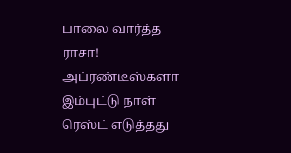பாலை வார்த்த ராசா! அப்ரண்டீஸ்களா இம்புட்டு நாள் ரெஸ்ட் எடுத்தது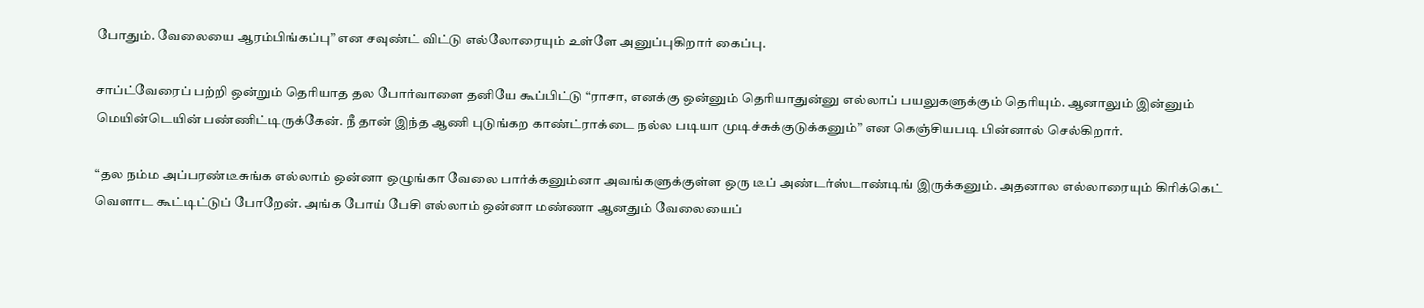போதும். வேலையை ஆரம்பிங்கப்பு” என சவுண்ட் விட்டு எல்லோரையும் உள்ளே அனுப்புகிறார் கைப்பு.

சாப்ட்வேரைப் பற்றி ஒன்றும் தெரியாத தல போர்வாளை தனியே கூப்பிட்டு “ராசா, எனக்கு ஒன்னும் தெரியாதுன்னு எல்லாப் பயலுகளுக்கும் தெரியும். ஆனாலும் இன்னும் மெயின்டெயின் பண்ணிட்டிருக்கேன். நீ தான் இந்த ஆணி புடுங்கற காண்ட்ராக்டை நல்ல படியா முடிச்சுக்குடுக்கனும்” என கெஞ்சியபடி பின்னால் செல்கிறார்.

“தல நம்ம அப்பரண்டீசுங்க எல்லாம் ஒன்னா ஒழுங்கா வேலை பார்க்கனும்னா அவங்களுக்குள்ள ஒரு டீப் அண்டர்ஸ்டாண்டிங் இருக்கனும். அதனால எல்லாரையும் கிரிக்கெட் வெளாட கூட்டிட்டுப் போறேன். அங்க போய் பேசி எல்லாம் ஒன்னா மண்ணா ஆனதும் வேலையைப்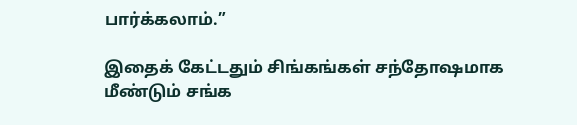பார்க்கலாம்.”

இதைக் கேட்டதும் சிங்கங்கள் சந்தோஷமாக மீண்டும் சங்க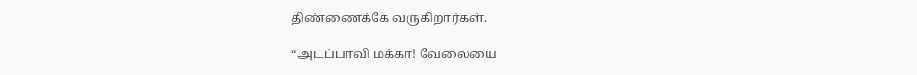திண்ணைக்கே வருகிறார்கள்.

“அடப்பாவி மக்கா! வேலையை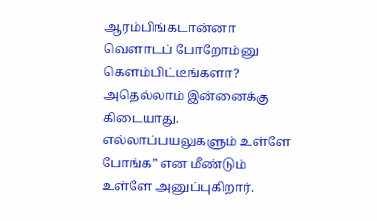ஆரம்பிங்கடான்னா வெளாடப் போறோம்னு கெளம்பிட்டீங்களா? அதெல்லாம் இன்னைக்கு கிடையாது. எல்லாப்பயலுகளும் உள்ளே போங்க” என மீண்டும் உள்ளே அனுப்புகிறார்.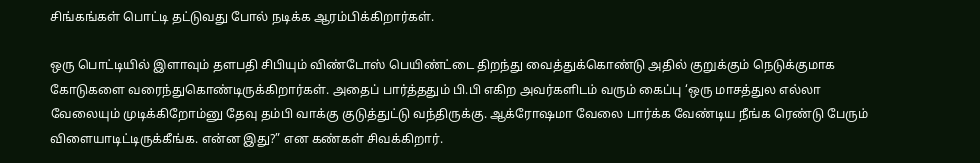சிங்கங்கள் பொட்டி தட்டுவது போல் நடிக்க ஆரம்பிக்கிறார்கள்.

ஒரு பொட்டியில் இளாவும் தளபதி சிபியும் விண்டோஸ் பெயிண்ட்டை திறந்து வைத்துக்கொண்டு அதில் குறுக்கும் நெடுக்குமாக கோடுகளை வரைந்துகொண்டிருக்கிறார்கள். அதைப் பார்த்ததும் பி.பி எகிற அவர்களிடம் வரும் கைப்பு ‘ஒரு மாசத்துல எல்லா வேலையும் முடிக்கிறோம்னு தேவு தம்பி வாக்கு குடுத்துட்டு வந்திருக்கு. ஆக்ரோஷமா வேலை பார்க்க வேண்டிய நீங்க ரெண்டு பேரும் விளையாடிட்டிருக்கீங்க. என்ன இது?” என கண்கள் சிவக்கிறார்.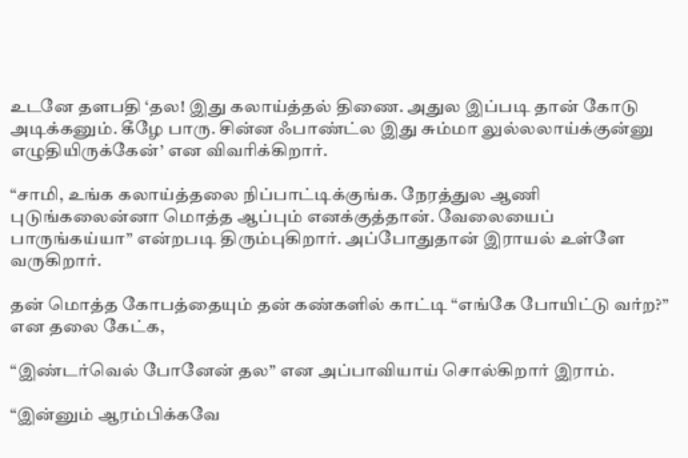உடனே தளபதி ‘தல! இது கலாய்த்தல் திணை. அதுல இப்படி தான் கோடு அடிக்கனும். கீழே பாரு. சின்ன ஃபாண்ட்ல இது சும்மா லுல்லலாய்க்குன்னு எழுதியிருக்கேன்’ என விவரிக்கிறார்.

“சாமி, உங்க கலாய்த்தலை நிப்பாட்டிக்குங்க. நேரத்துல ஆணி புடுங்கலைன்னா மொத்த ஆப்பும் எனக்குத்தான். வேலையைப் பாருங்கய்யா” என்றபடி திரும்புகிறார். அப்போதுதான் இராயல் உள்ளே வருகிறார்.

தன் மொத்த கோபத்தையும் தன் கண்களில் காட்டி “எங்கே போயிட்டு வர்ற?” என தலை கேட்க,

“இண்டர்வெல் போனேன் தல” என அப்பாவியாய் சொல்கிறார் இராம்.

“இன்னும் ஆரம்பிக்கவே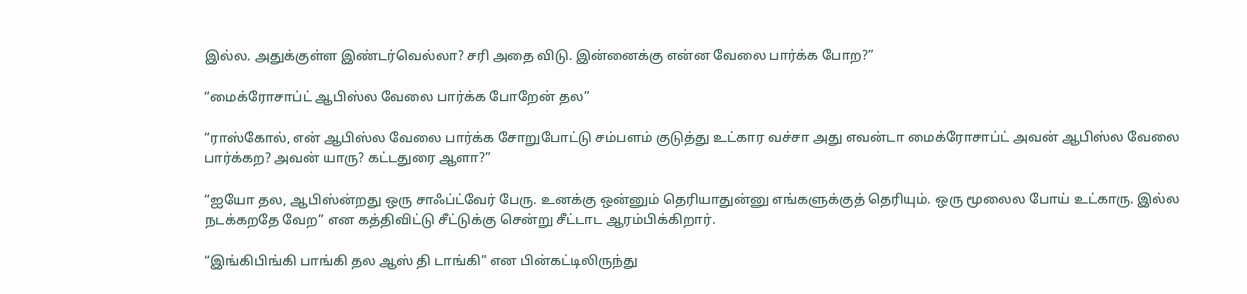இல்ல. அதுக்குள்ள இண்டர்வெல்லா? சரி அதை விடு. இன்னைக்கு என்ன வேலை பார்க்க போற?”

“மைக்ரோசாப்ட் ஆபிஸ்ல வேலை பார்க்க போறேன் தல”

“ராஸ்கோல், என் ஆபிஸ்ல வேலை பார்க்க சோறுபோட்டு சம்பளம் குடுத்து உட்கார வச்சா அது எவன்டா மைக்ரோசாப்ட் அவன் ஆபிஸ்ல வேலை பார்க்கற? அவன் யாரு? கட்டதுரை ஆளா?”

“ஐயோ தல, ஆபிஸ்ன்றது ஒரு சாஃப்ட்வேர் பேரு. உனக்கு ஒன்னும் தெரியாதுன்னு எங்களுக்குத் தெரியும். ஒரு மூலைல போய் உட்காரு. இல்ல நடக்கறதே வேற” என கத்திவிட்டு சீட்டுக்கு சென்று சீட்டாட ஆரம்பிக்கிறார்.

“இங்கிபிங்கி பாங்கி தல ஆஸ் தி டாங்கி” என பின்கட்டிலிருந்து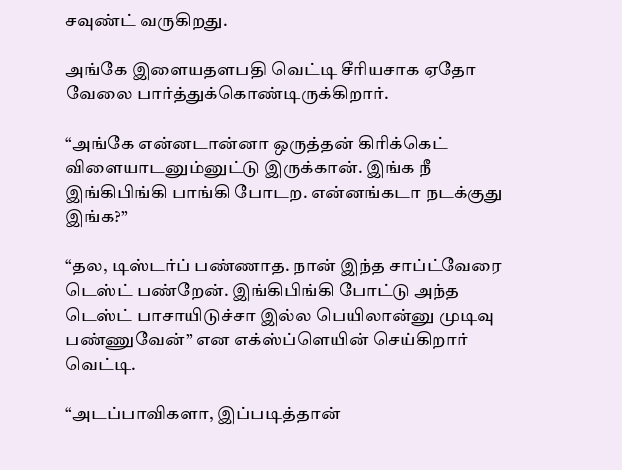சவுண்ட் வருகிறது.

அங்கே இளையதளபதி வெட்டி சீரியசாக ஏதோ வேலை பார்த்துக்கொண்டிருக்கிறார்.

“அங்கே என்னடான்னா ஒருத்தன் கிரிக்கெட் விளையாடனும்னுட்டு இருக்கான். இங்க நீ இங்கிபிங்கி பாங்கி போடற. என்னங்கடா நடக்குது இங்க?”

“தல, டிஸ்டர்ப் பண்ணாத. நான் இந்த சாப்ட்வேரை டெஸ்ட் பண்றேன். இங்கிபிங்கி போட்டு அந்த டெஸ்ட் பாசாயிடுச்சா இல்ல பெயிலான்னு முடிவு பண்ணுவேன்” என எக்ஸ்ப்ளெயின் செய்கிறார் வெட்டி.

“அடப்பாவிகளா, இப்படித்தான்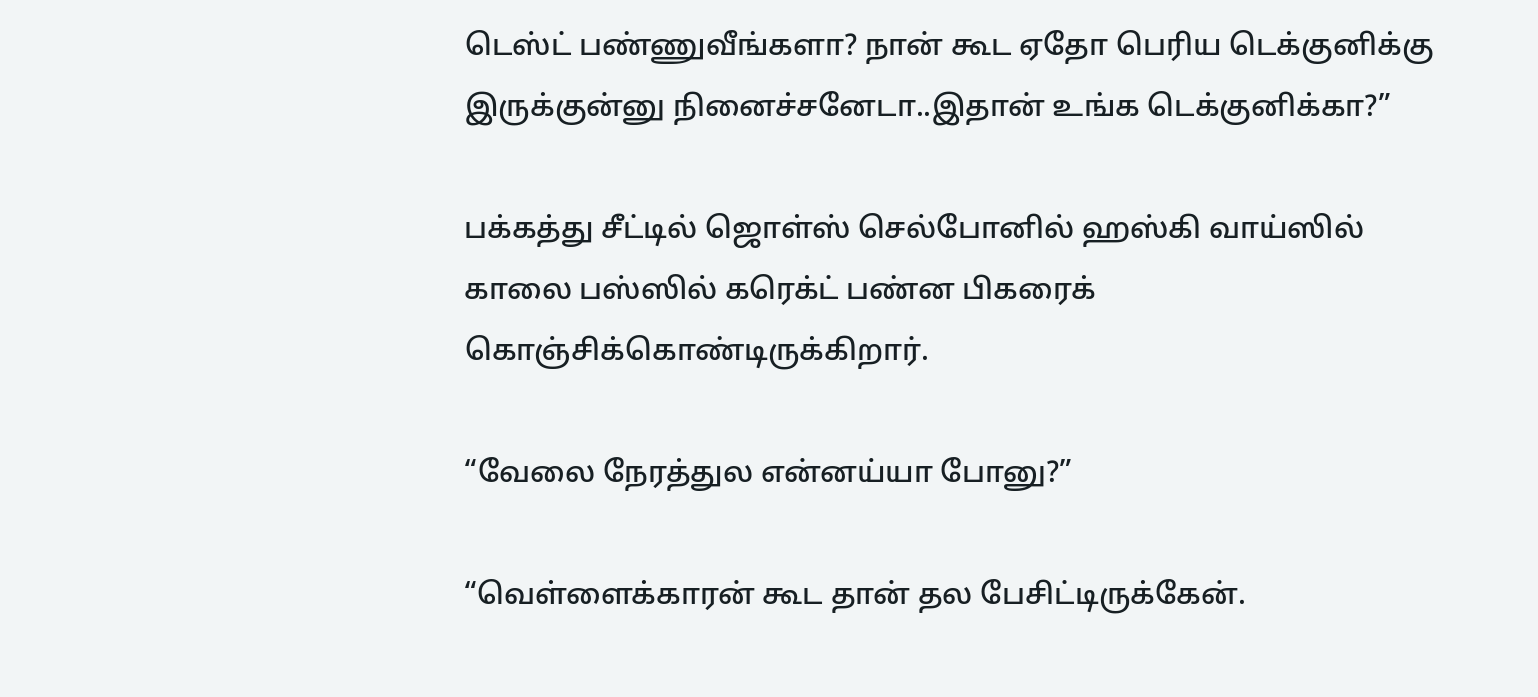டெஸ்ட் பண்ணுவீங்களா? நான் கூட ஏதோ பெரிய டெக்குனிக்கு இருக்குன்னு நினைச்சனேடா..இதான் உங்க டெக்குனிக்கா?”

பக்கத்து சீட்டில் ஜொள்ஸ் செல்போனில் ஹஸ்கி வாய்ஸில் காலை பஸ்ஸில் கரெக்ட் பண்ன பிகரைக் கொஞ்சிக்கொண்டிருக்கிறார்.

“வேலை நேரத்துல என்னய்யா போனு?”

“வெள்ளைக்காரன் கூட தான் தல பேசிட்டிருக்கேன்.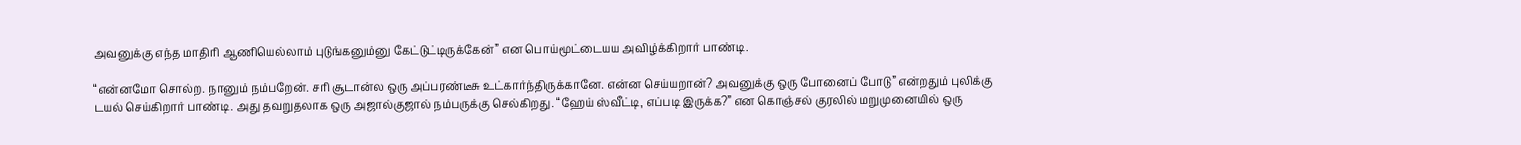அவனுக்கு எந்த மாதிரி ஆணியெல்லாம் புடுங்கனும்னு கேட்டுட்டிருக்கேன்” என பொய்மூட்டையய அவிழ்க்கிறார் பாண்டி.

“என்னமோ சொல்ற. நானும் நம்பறேன். சரி சூடான்ல ஒரு அப்பரண்டீசு உட்கார்ந்திருக்கானே. என்ன செய்யறான்? அவனுக்கு ஒரு போனைப் போடு” என்றதும் புலிக்கு டயல் செய்கிறார் பாண்டி. அது தவறுதலாக ஒரு அஜால்குஜால் நம்பருக்கு செல்கிறது. “ஹேய் ஸ்வீட்டி, எப்படி இருக்க?” என கொஞ்சல் குரலில் மறுமுனையில் ஒரு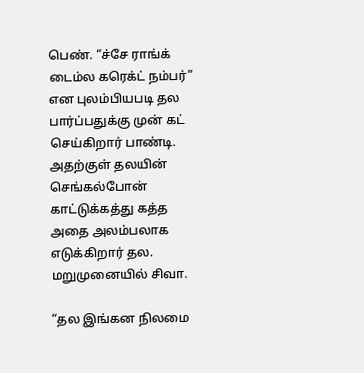பெண். “ச்சே ராங்க் டைம்ல கரெக்ட் நம்பர்” என புலம்பியபடி தல பார்ப்பதுக்கு முன் கட் செய்கிறார் பாண்டி. அதற்குள் தலயின் செங்கல்போன் காட்டுக்கத்து கத்த அதை அலம்பலாக எடுக்கிறார் தல. மறுமுனையில் சிவா.

“தல இங்கன நிலமை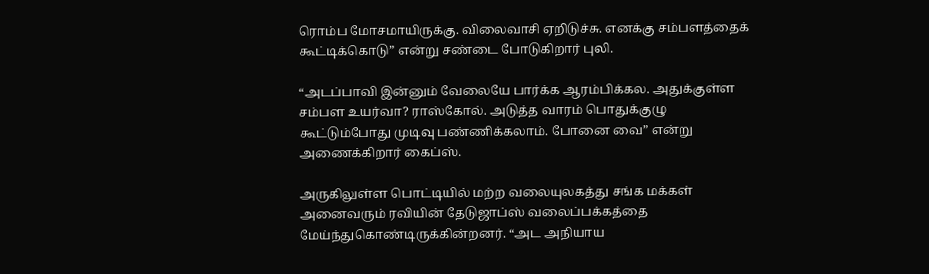ரொம்ப மோசமாயிருக்கு. விலைவாசி ஏறிடுச்சு. எனக்கு சம்பளத்தைக் கூட்டிக்கொடு” என்று சண்டை போடுகிறார் புலி.

“அடப்பாவி இன்னும் வேலையே பார்க்க ஆரம்பிக்கல. அதுக்குள்ள சம்பள உயர்வா? ராஸ்கோல். அடுத்த வாரம் பொதுக்குழு கூட்டும்போது முடிவு பண்ணிக்கலாம். போனை வை” என்று அணைக்கிறார் கைப்ஸ்.

அருகிலுள்ள பொட்டியில் மற்ற வலையுலகத்து சங்க மக்கள் அனைவரும் ரவியின் தேடுஜாப்ஸ் வலைப்பக்கத்தை மேய்ந்துகொண்டிருக்கின்றனர். “அட அநியாய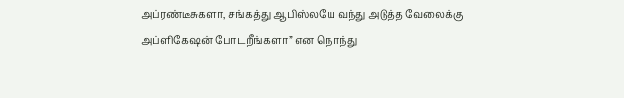அப்ரண்டீசுகளா, சங்கத்து ஆபிஸ்லயே வந்து அடுத்த வேலைக்கு அப்ளிகேஷன் போடறீங்களா” என நொந்து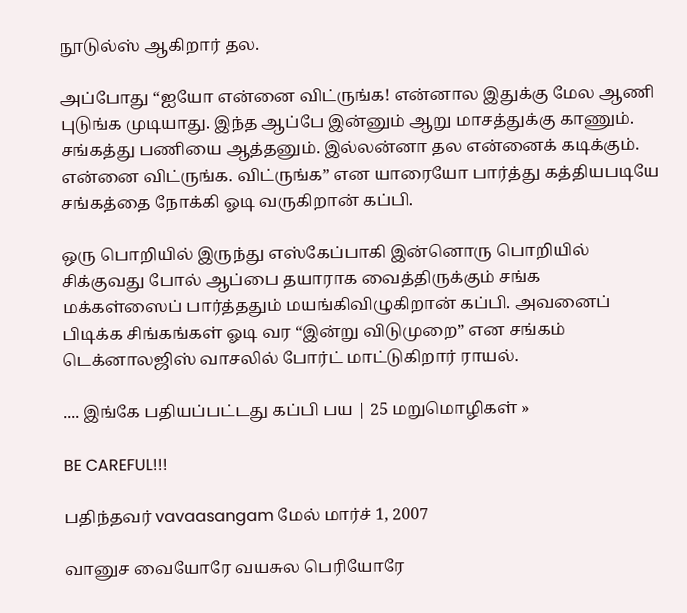நூடுல்ஸ் ஆகிறார் தல.

அப்போது “ஐயோ என்னை விட்ருங்க! என்னால இதுக்கு மேல ஆணி புடுங்க முடியாது. இந்த ஆப்பே இன்னும் ஆறு மாசத்துக்கு காணும். சங்கத்து பணியை ஆத்தனும். இல்லன்னா தல என்னைக் கடிக்கும். என்னை விட்ருங்க. விட்ருங்க” என யாரையோ பார்த்து கத்தியபடியே சங்கத்தை நோக்கி ஓடி வருகிறான் கப்பி.

ஒரு பொறியில் இருந்து எஸ்கேப்பாகி இன்னொரு பொறியில் சிக்குவது போல் ஆப்பை தயாராக வைத்திருக்கும் சங்க மக்கள்ஸைப் பார்த்ததும் மயங்கிவிழுகிறான் கப்பி. அவனைப் பிடிக்க சிங்கங்கள் ஓடி வர “இன்று விடுமுறை” என சங்கம் டெக்னாலஜிஸ் வாசலில் போர்ட் மாட்டுகிறார் ராயல்.

.... இங்கே பதியப்பட்டது கப்பி பய | 25 மறுமொழிகள் »

BE CAREFUL!!!

பதிந்தவர் vavaasangam மேல் மார்ச் 1, 2007

வானுச வையோரே வயசுல பெரியோரே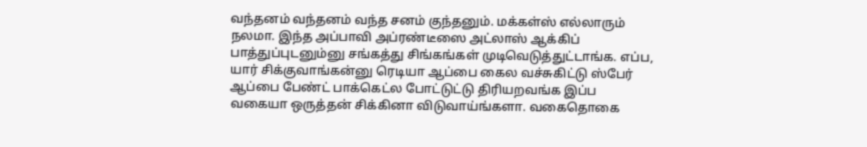வந்தனம் வந்தனம் வந்த சனம் குந்தனும். மக்கள்ஸ் எல்லாரும் நலமா. இந்த அப்பாவி அப்ரண்டீஸை அட்லாஸ் ஆக்கிப் பாத்துப்புடனும்னு சங்கத்து சிங்கங்கள் முடிவெடுத்துட்டாங்க. எப்ப, யார் சிக்குவாங்கன்னு ரெடியா ஆப்பை கைல வச்சுகிட்டு ஸ்பேர் ஆப்பை பேண்ட் பாக்கெட்ல போட்டுட்டு திரியறவங்க இப்ப வகையா ஒருத்தன் சிக்கினா விடுவாய்ங்களா. வகைதொகை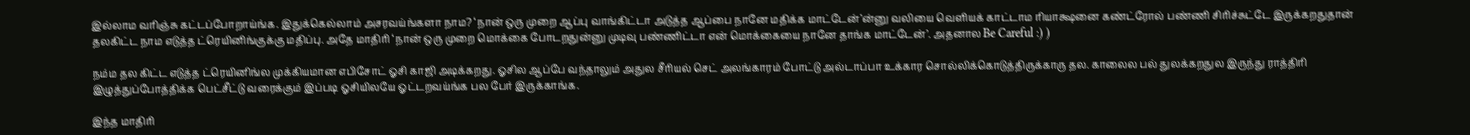இல்லாம வரிஞ்சு கட்டப்போறாய்ங்க. இதுக்கெல்லாம் அசரவய்ங்களா நாம? ‘நான் ஒரு முறை ஆப்பு வாங்கிட்டா அடுத்த ஆப்பை நானே மதிக்க மாட்டேன்’ன்னு வலியை வெளியக் காட்டாம ரியாக்ஷனை கண்ட்ரோல் பண்ணி சிரிச்சுட்டே இருக்கறதுதான் தலகிட்ட நாம எடுத்த ட்ரெயினிங்குக்கு மதிப்பு. அதே மாதிரி ‘நான் ஒரு முறை மொக்கை போடறதுன்னு முடிவு பண்ணிட்டா என் மொக்கையை நானே தாங்க மாட்டேன்’. அதனால Be Careful :) )

நம்ம தல கிட்ட எடுத்த ட்ரெயினிங்ல முக்கியமான எபிசோட் ஓசி காஜி அடிக்கறது. ஓசில ஆப்பே வந்தாலும் அதுல சீரியல் செட் அலங்காரம் போட்டு அல்டாப்பா உக்கார சொல்லிக்கொடுத்திருக்காரு தல. காலைல பல் துலக்கறதுல இருந்து ராத்திரி இழுத்துப்போத்திக்க பெட்சீட்டு வரைக்கும் இப்படி ஓசியிலயே ஓட்டறவய்ங்க பல பேர் இருக்காங்க.

இந்த மாதிரி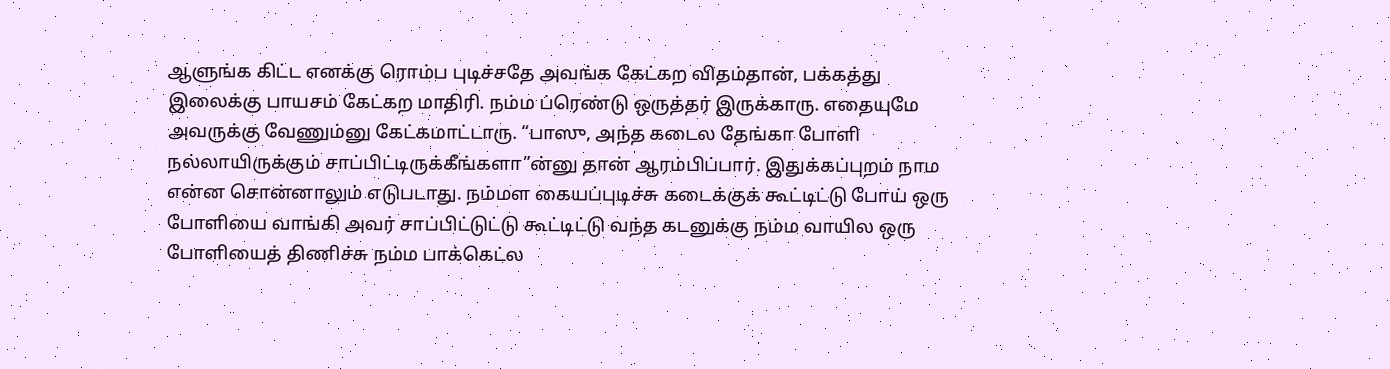ஆளுங்க கிட்ட எனக்கு ரொம்ப புடிச்சதே அவங்க கேட்கற விதம்தான், பக்கத்து இலைக்கு பாயசம் கேட்கற மாதிரி. நம்ம ப்ரெண்டு ஒருத்தர் இருக்காரு. எதையுமே அவருக்கு வேணும்னு கேட்கமாட்டாரு. “பாஸு, அந்த கடைல தேங்கா போளி நல்லாயிருக்கும் சாப்பிட்டிருக்கீங்களா”ன்னு தான் ஆரம்பிப்பார். இதுக்கப்புறம் நாம என்ன சொன்னாலும் எடுபடாது. நம்மள கையப்புடிச்சு கடைக்குக் கூட்டிட்டு போய் ஒரு போளியை வாங்கி அவர் சாப்பிட்டுட்டு கூட்டிட்டு வந்த கடனுக்கு நம்ம வாயில ஒரு போளியைத் திணிச்சு நம்ம பாக்கெட்ல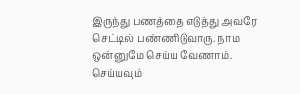இருந்து பணத்தை எடுத்து அவரே செட்டில் பண்ணிடுவாரு. நாம ஒன்னுமே செய்ய வேணாம். செய்யவும்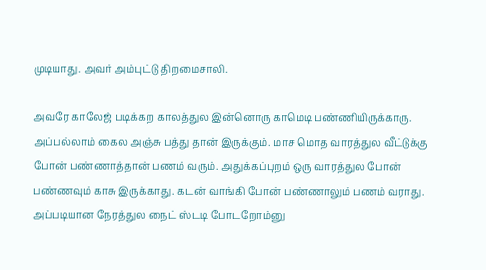முடியாது. அவர் அம்புட்டு திறமைசாலி.

அவரே காலேஜ் படிக்கற காலத்துல இன்னொரு காமெடி பண்ணியிருக்காரு. அப்பல்லாம் கைல அஞ்சு பத்து தான் இருக்கும். மாச மொத வாரத்துல வீட்டுக்கு போன் பண்ணாத்தான் பணம் வரும். அதுக்கப்புறம் ஒரு வாரத்துல போன் பண்ணவும் காசு இருக்காது. கடன் வாங்கி போன் பண்ணாலும் பணம் வராது. அப்படியான நேரத்துல நைட் ஸ்டடி போடறோம்னு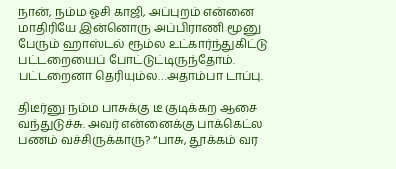நான், நம்ம ஓசி காஜி, அப்புறம் என்னை மாதிரியே இன்னொரு அப்பிராணி மூனு பேரும் ஹாஸ்டல் ரூம்ல உட்கார்ந்துகிட்டு பட்டறையைப் போட்டுட்டிருந்தோம். பட்டறைனா தெரியும்ல…அதாம்பா டாப்பு.

திடீர்னு நம்ம பாசுக்கு டீ குடிக்கற ஆசை வந்துடுச்சு. அவர் என்னைக்கு பாக்கெட்ல பணம் வச்சிருக்காரு? “பாசு, தூக்கம் வர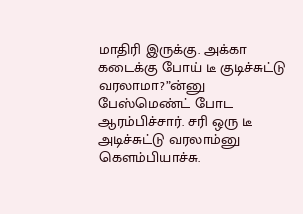மாதிரி இருக்கு. அக்கா கடைக்கு போய் டீ குடிச்சுட்டு வரலாமா?”ன்னு பேஸ்மெண்ட் போட ஆரம்பிச்சார். சரி ஒரு டீ அடிச்சுட்டு வரலாம்னு கெளம்பியாச்சு.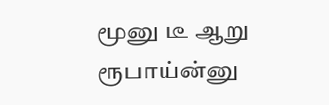மூனு டீ ஆறு ரூபாய்ன்னு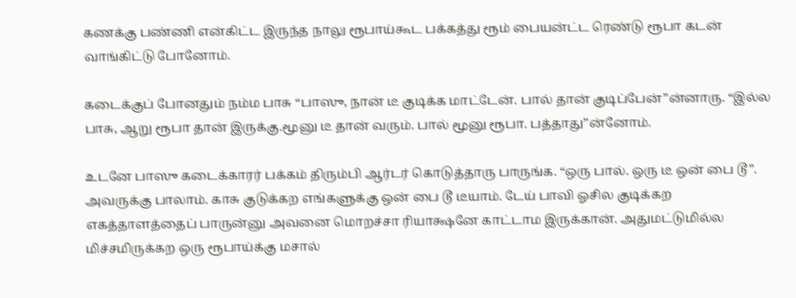கணக்கு பண்ணி என்கிட்ட இருந்த நாலு ரூபாய்கூட பக்கத்து ரூம் பையன்ட்ட ரெண்டு ரூபா கடன் வாங்கிட்டு போனோம்.

கடைக்குப் போனதும் நம்ம பாசு “பாஸு, நான் டீ குடிக்க மாட்டேன். பால் தான் குடிப்பேன்”ன்னாரு. “இல்ல பாசு, ஆறு ரூபா தான் இருக்கு.மூனு டீ தான் வரும். பால் மூனு ரூபா. பத்தாது”ன்னோம்.

உடனே பாஸு கடைக்காரர் பக்கம் திரும்பி ஆர்டர் கொடுத்தாரு பாருங்க. “ஒரு பால். ஒரு டீ ஒன் பை டூ”. அவருக்கு பாலாம். காசு குடுக்கற எங்களுக்கு ஒன் பை டூ டீயாம். டேய் பாவி ஓசில குடிக்கற எகத்தாளத்தைப் பாருன்னு அவனை மொறச்சா ரியாக்ஷனே காட்டாம இருக்கான். அதுமட்டுமில்ல மிச்சமிருக்கற ஒரு ரூபாய்க்கு மசால்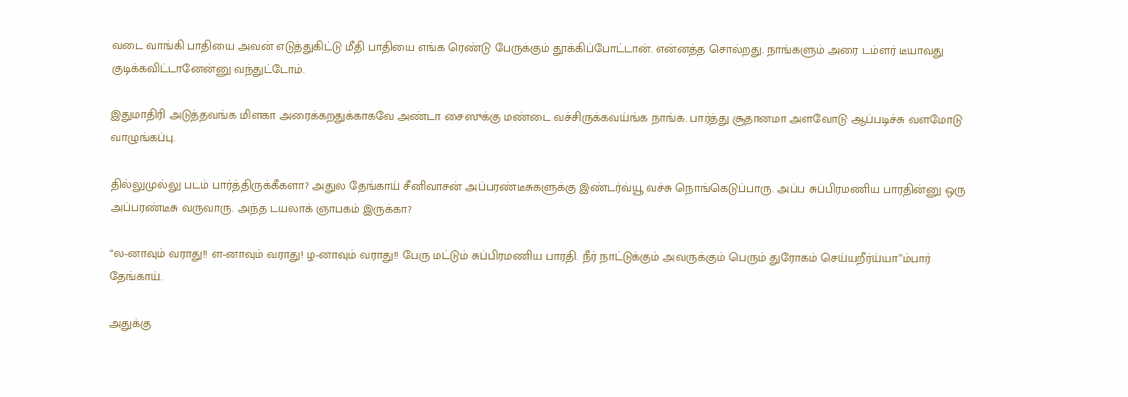வடை வாங்கி பாதியை அவன் எடுத்துகிட்டு மீதி பாதியை எங்க ரெண்டு பேருக்கும் தூக்கிப்போட்டான். என்னத்த சொல்றது. நாங்களும் அரை டம்ளர் டீயாவது குடிக்கவிட்டானேன்னு வந்துட்டோம்.

இதுமாதிரி அடுத்தவங்க மிளகா அரைக்கறதுக்காகவே அண்டா சைஸுக்கு மண்டை வச்சிருக்கவய்ங்க நாங்க. பார்த்து சூதானமா அளவோடு ஆப்படிச்சு வளமோடு வாழுங்கப்பு.

தில்லுமுல்லு படம் பார்த்திருக்கீகளா? அதுல தேங்காய் சீனிவாசன் அப்பரண்டீசுகளுக்கு இண்டர்வ்யூ வச்சு நொங்கெடுப்பாரு. அப்ப சுப்பிரமணிய பாரதின்னு ஒரு அப்பரண்டீசு வருவாரு. அந்த டயலாக் ஞாபகம் இருக்கா?

“ல-னாவும் வராது!! ள-னாவும் வராது! ழ-னாவும் வராது!! பேரு மட்டும் சுப்பிரமணிய பாரதி. நீர் நாட்டுக்கும் அவருக்கும் பெரும் துரோகம் செய்யறீர்ய்யா”ம்பார் தேங்காய்.

அதுக்கு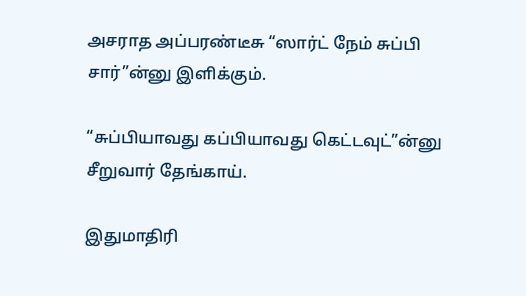அசராத அப்பரண்டீசு “ஸார்ட் நேம் சுப்பி சார்”ன்னு இளிக்கும்.

“சுப்பியாவது கப்பியாவது கெட்டவுட்”ன்னு சீறுவார் தேங்காய்.

இதுமாதிரி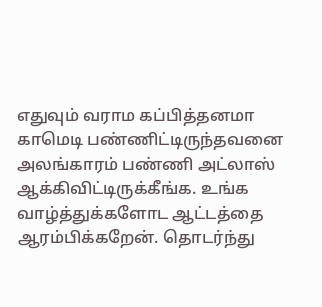எதுவும் வராம கப்பித்தனமா காமெடி பண்ணிட்டிருந்தவனை அலங்காரம் பண்ணி அட்லாஸ் ஆக்கிவிட்டிருக்கீங்க. உங்க வாழ்த்துக்களோட ஆட்டத்தை ஆரம்பிக்கறேன். தொடர்ந்து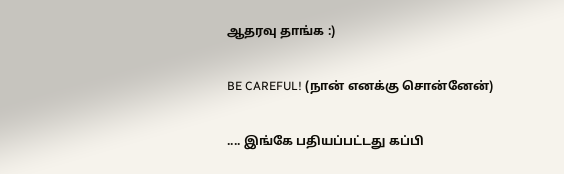ஆதரவு தாங்க :)

BE CAREFUL! (நான் எனக்கு சொன்னேன்)

.... இங்கே பதியப்பட்டது கப்பி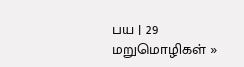பய | 29 மறுமொழிகள் »